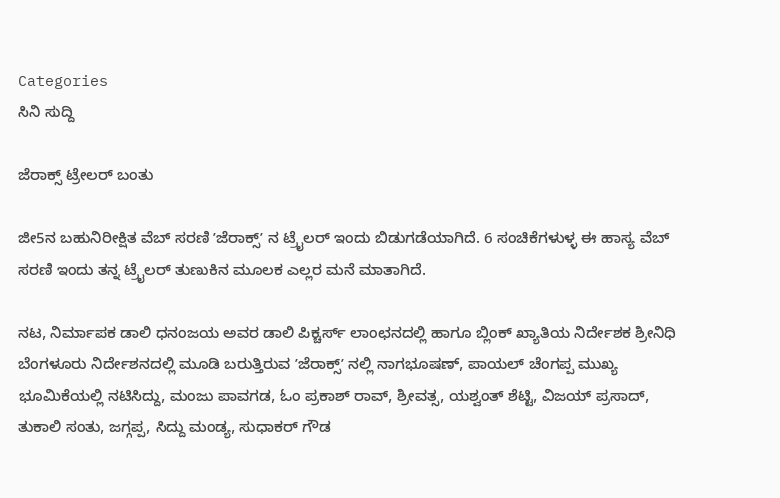Categories
ಸಿನಿ ಸುದ್ದಿ

ಜೆರಾಕ್ಸ್ ಟ್ರೇಲರ್ ಬಂತು

ಜೀ5ನ ಬಹುನಿರೀಕ್ಷಿತ ವೆಬ್‌ ಸರಣಿ ʼಜೆರಾಕ್ಸ್‌ʼ ನ ಟ್ರೈಲರ್‌ ಇಂದು ಬಿಡುಗಡೆಯಾಗಿದೆ. 6 ಸಂಚಿಕೆಗಳುಳ್ಳ ಈ ಹಾಸ್ಯ ವೆಬ್‌ ಸರಣಿ ಇಂದು ತನ್ನ ಟ್ರೈಲರ್‌ ತುಣುಕಿನ ಮೂಲಕ ಎಲ್ಲರ ಮನೆ ಮಾತಾಗಿದೆ.

ನಟ, ನಿರ್ಮಾಪಕ ಡಾಲಿ ಧನಂಜಯ ಅವರ ಡಾಲಿ ಪಿಕ್ಚರ್ಸ್‌ ಲಾಂಛನದಲ್ಲಿ ಹಾಗೂ ಬ್ಲಿಂಕ್‌ ಖ್ಯಾತಿಯ ನಿರ್ದೇಶಕ ಶ್ರೀನಿಧಿ ಬೆಂಗಳೂರು ನಿರ್ದೇಶನದಲ್ಲಿ ಮೂಡಿ ಬರುತ್ತಿರುವ ʼಜೆರಾಕ್ಸ್‌ʼ ನಲ್ಲಿ ನಾಗಭೂಷಣ್‌, ಪಾಯಲ್‌ ಚೆಂಗಪ್ಪ ಮುಖ್ಯ ಭೂಮಿಕೆಯಲ್ಲಿ ನಟಿಸಿದ್ದು, ಮಂಜು ಪಾವಗಡ, ಓಂ ಪ್ರಕಾಶ್‌ ರಾವ್‌, ಶ್ರೀವತ್ಸ, ಯಶ್ವಂತ್‌ ಶೆಟ್ಟಿ, ವಿಜಯ್‌ ಪ್ರಸಾದ್‌, ತುಕಾಲಿ ಸಂತು, ಜಗ್ಗಪ್ಪ, ಸಿದ್ದು ಮಂಡ್ಯ, ಸುಧಾಕರ್‌ ಗೌಡ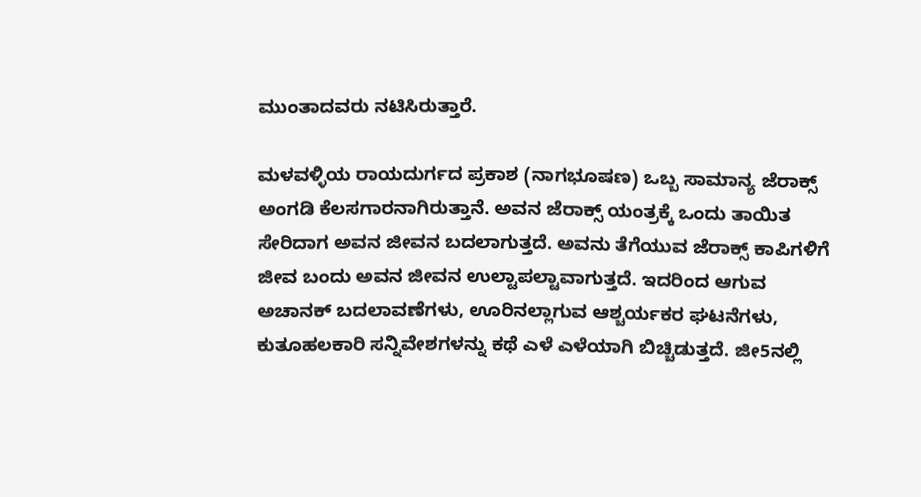ಮುಂತಾದವರು ನಟಿಸಿರುತ್ತಾರೆ.

ಮಳವಳ್ಳಿಯ ರಾಯದುರ್ಗದ ಪ್ರಕಾಶ (ನಾಗಭೂಷಣ) ಒಬ್ಬ ಸಾಮಾನ್ಯ ಜೆರಾಕ್ಸ್‌ ಅಂಗಡಿ ಕೆಲಸಗಾರನಾಗಿರುತ್ತಾನೆ. ಅವನ ಜೆರಾಕ್ಸ್‌ ಯಂತ್ರಕ್ಕೆ ಒಂದು ತಾಯಿತ ಸೇರಿದಾಗ ಅವನ ಜೀವನ ಬದಲಾಗುತ್ತದೆ. ಅವನು ತೆಗೆಯುವ ಜೆರಾಕ್ಸ್‌ ಕಾಪಿಗಳಿಗೆ ಜೀವ ಬಂದು ಅವನ ಜೀವನ ಉಲ್ಟಾಪಲ್ಟಾವಾಗುತ್ತದೆ. ಇದರಿಂದ ಆಗುವ ಅಚಾನಕ್‌ ಬದಲಾವಣೆಗಳು, ಊರಿನಲ್ಲಾಗುವ ಆಶ್ಚರ್ಯಕರ ಘಟನೆಗಳು, ಕುತೂಹಲಕಾರಿ ಸನ್ನಿವೇಶಗಳನ್ನು ಕಥೆ ಎಳೆ ಎಳೆಯಾಗಿ ಬಿಚ್ಚಿಡುತ್ತದೆ. ಜೀ5ನಲ್ಲಿ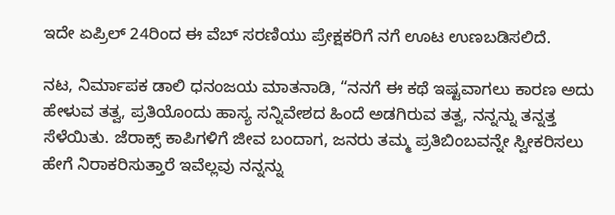ಇದೇ ಏಪ್ರಿಲ್‌ 24ರಿಂದ ಈ ವೆಬ್‌ ಸರಣಿಯು ಪ್ರೇಕ್ಷಕರಿಗೆ ನಗೆ ಊಟ ಉಣಬಡಿಸಲಿದೆ.

ನಟ, ನಿರ್ಮಾಪಕ ಡಾಲಿ ಧನಂಜಯ ಮಾತನಾಡಿ, “ನನಗೆ ಈ ಕಥೆ ಇಷ್ಟವಾಗಲು ಕಾರಣ ಅದು ಹೇಳುವ ತತ್ವ, ಪ್ರತಿಯೊಂದು ಹಾಸ್ಯ ಸನ್ನಿವೇಶದ ಹಿಂದೆ ಅಡಗಿರುವ ತತ್ವ, ನನ್ನನ್ನು ತನ್ನತ್ತ ಸೆಳೆಯಿತು. ಜೆರಾಕ್ಸ್‌ ಕಾಪಿಗಳಿಗೆ ಜೀವ ಬಂದಾಗ, ಜನರು ತಮ್ಮ ಪ್ರತಿಬಿಂಬವನ್ನೇ ಸ್ವೀಕರಿಸಲು ಹೇಗೆ ನಿರಾಕರಿಸುತ್ತಾರೆ ಇವೆಲ್ಲವು ನನ್ನನ್ನು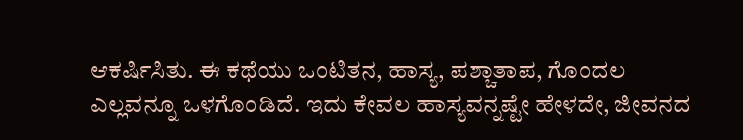ಆಕರ್ಷಿಸಿತು. ಈ ಕಥೆಯು ಒಂಟಿತನ, ಹಾಸ್ಯ, ಪಶ್ಚಾತಾಪ, ಗೊಂದಲ ಎಲ್ಲವನ್ನೂ ಒಳಗೊಂಡಿದೆ. ಇದು ಕೇವಲ ಹಾಸ್ಯವನ್ನಷ್ಟೇ ಹೇಳದೇ, ಜೀವನದ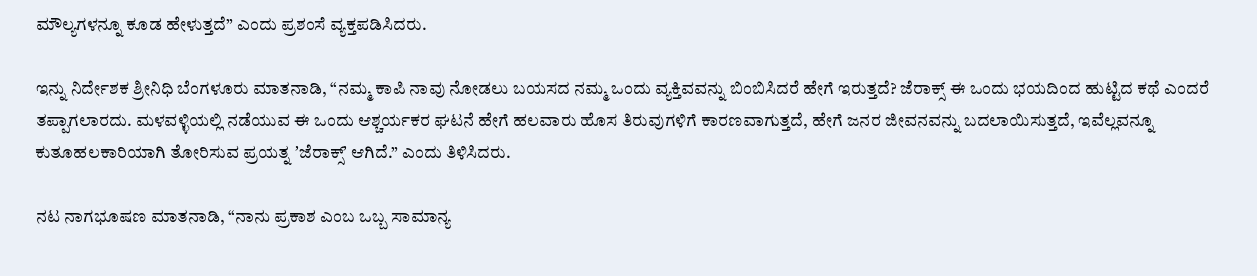ಮೌಲ್ಯಗಳನ್ನೂ ಕೂಡ ಹೇಳುತ್ತದೆ” ಎಂದು ಪ್ರಶಂಸೆ ವ್ಯಕ್ತಪಡಿಸಿದರು.

ಇನ್ನು ನಿರ್ದೇಶಕ ಶ್ರೀನಿಧಿ ಬೆಂಗಳೂರು ಮಾತನಾಡಿ, “ನಮ್ಮ ಕಾಪಿ ನಾವು ನೋಡಲು ಬಯಸದ ನಮ್ಮ ಒಂದು ವ್ಯಕ್ತಿವವನ್ನು ಬಿಂಬಿಸಿದರೆ ಹೇಗೆ ಇರುತ್ತದೆ? ಜೆರಾಕ್ಸ್‌ ಈ ಒಂದು ಭಯದಿಂದ ಹುಟ್ಟಿದ ಕಥೆ ಎಂದರೆ ತಪ್ಪಾಗಲಾರದು. ಮಳವಳ್ಳಿಯಲ್ಲಿ ನಡೆಯುವ ಈ ಒಂದು ಆಶ್ಚರ್ಯಕರ ಘಟನೆ ಹೇಗೆ ಹಲವಾರು ಹೊಸ ತಿರುವುಗಳಿಗೆ ಕಾರಣವಾಗುತ್ತದೆ, ಹೇಗೆ ಜನರ ಜೀವನವನ್ನು ಬದಲಾಯಿಸುತ್ತದೆ, ಇವೆಲ್ಲವನ್ನೂ ಕುತೂಹಲಕಾರಿಯಾಗಿ ತೋರಿಸುವ ಪ್ರಯತ್ನ ʼಜೆರಾಕ್ಸ್‌ʼ ಆಗಿದೆ.” ಎಂದು ತಿಳಿಸಿದರು.

ನಟ ನಾಗಭೂಷಣ ಮಾತನಾಡಿ, “ನಾನು ಪ್ರಕಾಶ ಎಂಬ ಒಬ್ಬ ಸಾಮಾನ್ಯ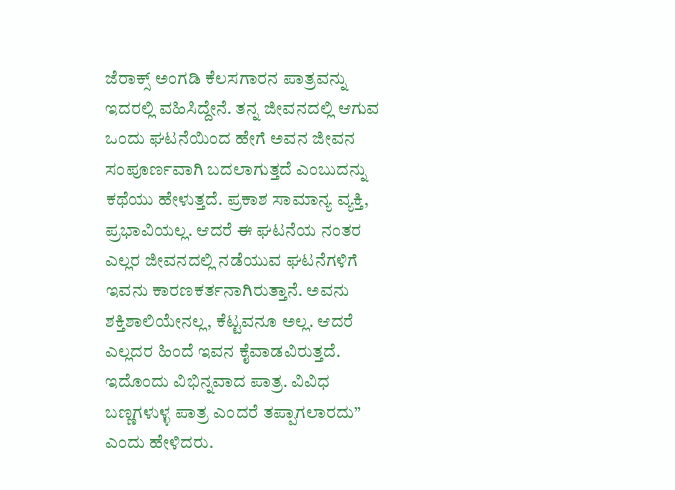ಜೆರಾಕ್ಸ್‌ ಅಂಗಡಿ ಕೆಲಸಗಾರನ ಪಾತ್ರವನ್ನು ಇದರಲ್ಲಿ ವಹಿಸಿದ್ದೇನೆ. ತನ್ನ ಜೀವನದಲ್ಲಿ ಆಗುವ ಒಂದು ಘಟನೆಯಿಂದ ಹೇಗೆ ಅವನ ಜೀವನ ಸಂಪೂರ್ಣವಾಗಿ ಬದಲಾಗುತ್ತದೆ ಎಂಬುದನ್ನು ಕಥೆಯು ಹೇಳುತ್ತದೆ. ಪ್ರಕಾಶ ಸಾಮಾನ್ಯ ವ್ಯಕ್ತಿ, ಪ್ರಭಾವಿಯಲ್ಲ. ಆದರೆ ಈ ಘಟನೆಯ ನಂತರ ಎಲ್ಲರ ಜೀವನದಲ್ಲಿ ನಡೆಯುವ ಘಟನೆಗಳಿಗೆ ಇವನು ಕಾರಣಕರ್ತನಾಗಿರುತ್ತಾನೆ. ಅವನು ಶಕ್ತಿಶಾಲಿಯೇನಲ್ಲ, ಕೆಟ್ಟವನೂ ಅಲ್ಲ. ಆದರೆ ಎಲ್ಲದರ ಹಿಂದೆ ಇವನ ಕೈವಾಡವಿರುತ್ತದೆ. ಇದೊಂದು ವಿಭಿನ್ನವಾದ ಪಾತ್ರ. ವಿವಿಧ ಬಣ್ಣಗಳುಳ್ಳ ಪಾತ್ರ ಎಂದರೆ ತಪ್ಪಾಗಲಾರದು” ಎಂದು ಹೇಳಿದರು.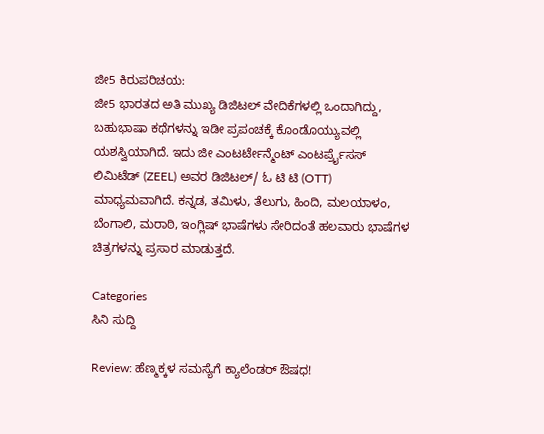ಜೀ5 ಕಿರುಪರಿಚಯ:
ಜೀ5 ಭಾರತದ ಅತಿ ಮುಖ್ಯ ಡಿಜಿಟಲ್ ವೇದಿಕೆಗಳಲ್ಲಿ ಒಂದಾಗಿದ್ದು, ಬಹುಭಾಷಾ ಕಥೆಗಳನ್ನು ಇಡೀ ಪ್ರಪಂಚಕ್ಕೆ ಕೊಂಡೊಯ್ಯುವಲ್ಲಿ ಯಶಸ್ವಿಯಾಗಿದೆ. ಇದು ಜೀ ಎಂಟರ್ಟೇನ್ಮೆಂಟ್ ಎಂಟರ್ಪ್ರೈಸಸ್ ಲಿಮಿಟೆಡ್ (ZEEL) ಅವರ ಡಿಜಿಟಲ್/ ಓ ಟಿ ಟಿ (OTT) ಮಾಧ್ಯಮವಾಗಿದೆ. ಕನ್ನಡ, ತಮಿಳು, ತೆಲುಗು, ಹಿಂದಿ, ಮಲಯಾಳಂ, ಬೆಂಗಾಲಿ, ಮರಾಠಿ, ಇಂಗ್ಲಿಷ್ ಭಾಷೆಗಳು ಸೇರಿದಂತೆ ಹಲವಾರು ಭಾಷೆಗಳ ಚಿತ್ರಗಳನ್ನು ಪ್ರಸಾರ ಮಾಡುತ್ತದೆ.

Categories
ಸಿನಿ ಸುದ್ದಿ

Review: ಹೆಣ್ಮಕ್ಕಳ ಸಮಸ್ಯೆಗೆ ಕ್ಯಾಲೆಂಡರ್ ಔಷಧ!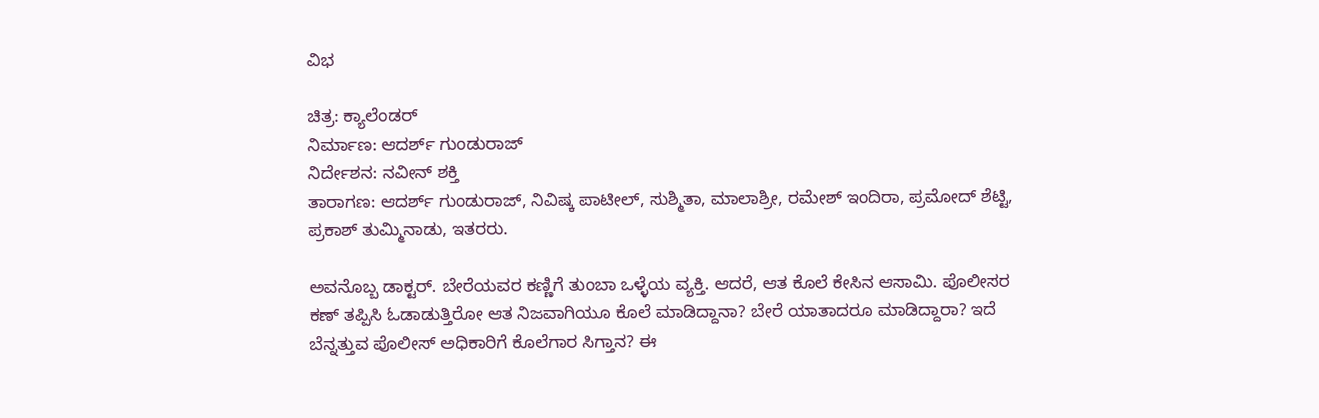ವಿಭ

ಚಿತ್ರ: ಕ್ಯಾಲೆಂಡರ್
ನಿರ್ಮಾಣ: ಆದರ್ಶ್ ಗುಂಡುರಾಜ್‍
ನಿರ್ದೇಶನ: ನವೀನ್‍ ಶಕ್ತಿ
ತಾರಾಗಣ: ಆದರ್ಶ್ ಗುಂಡುರಾಜ್‍, ನಿವಿಷ್ಕ ಪಾಟೀಲ್, ಸುಶ್ಮಿತಾ, ಮಾಲಾಶ್ರೀ, ರಮೇಶ್ ಇಂದಿರಾ, ಪ್ರಮೋದ್ ಶೆಟ್ಟಿ, ಪ್ರಕಾಶ್ ತುಮ್ಮಿನಾಡು, ಇತರರು.

ಅವನೊಬ್ಬ ಡಾಕ್ಟರ್. ಬೇರೆಯವರ ಕಣ್ಣಿಗೆ ತುಂಬಾ ಒಳ್ಳೆಯ ವ್ಯಕ್ತಿ. ಆದರೆ, ಆತ ಕೊಲೆ ಕೇಸಿನ ಆಸಾಮಿ. ಪೊಲೀಸರ ಕಣ್ ತಪ್ಪಿಸಿ ಓಡಾಡುತ್ತಿರೋ ಆತ ನಿಜವಾಗಿಯೂ ಕೊಲೆ ಮಾಡಿದ್ದಾನಾ? ಬೇರೆ ಯಾತಾದರೂ ಮಾಡಿದ್ದಾರಾ? ಇದೆ ಬೆನ್ನತ್ತುವ ಪೊಲೀಸ್ ಅಧಿಕಾರಿಗೆ ಕೊಲೆಗಾರ ಸಿಗ್ತಾನ? ಈ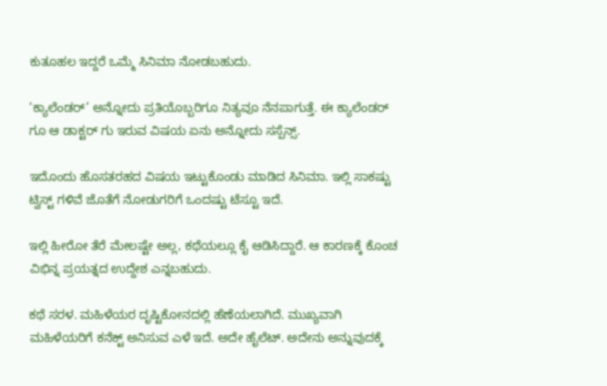ಕುತೂಹಲ ಇದ್ದರೆ ಒಮ್ಮೆ ಸಿನಿಮಾ ನೋಡಬಹುದು.

‘ಕ್ಯಾಲೆಂಡರ್’ ಅನ್ನೋದು ಪ್ರತಿಯೊಬ್ಬರಿಗೂ ನಿತ್ಯವೂ ನೆನಪಾಗುತ್ತೆ. ಈ ಕ್ಯಾಲೆಂಡರ್ ಗೂ ಆ ಡಾಕ್ಟರ್ ಗು ಇರುವ ವಿಷಯ ಏನು ಅನ್ನೋದು ಸಸ್ಪೆನ್ಸ್.

ಇದೊಂದು ಹೊಸತರಹದ ವಿಷಯ ಇಟ್ಟುಕೊಂಡು ಮಾಡಿದ ಸಿನಿಮಾ. ಇಲ್ಲಿ ಸಾಕಷ್ಟು ಟ್ವಿಸ್ಟ್ ಗಳಿವೆ ಜೊತೆಗೆ ನೋಡುಗರಿಗೆ ಒಂದಷ್ಟು ಟೆಸ್ಟೂ ಇದೆ.

ಇಲ್ಲಿ ಹೀರೋ ತೆರೆ ಮೇಲಷ್ಟೇ ಅಲ್ಲ, ಕಥೆಯಲ್ಲೂ ಕೈ ಆಡಿಸಿದ್ದಾರೆ. ಆ ಕಾರಣಕ್ಕೆ ಕೊಂಚ ವಿಭಿನ್ನ ಪ್ರಯತ್ನದ ಉದ್ದೇಶ ಎನ್ನಬಹುದು.

ಕಥೆ ಸರಳ. ಮಹಿಳೆಯರ ದೃಷ್ಟಿಕೋನದಲ್ಲಿ ಹೆಣೆಯಲಾಗಿದೆ. ಮುಖ್ಯವಾಗಿ ಮಹಿಳೆಯರಿಗೆ ಕನೆಕ್ಟ್ ಅನಿಸುವ ಎಳೆ ಇದೆ. ಅದೇ ಹೈಲೆಟ್. ಅದೇನು ಅನ್ನುವುದಕ್ಕೆ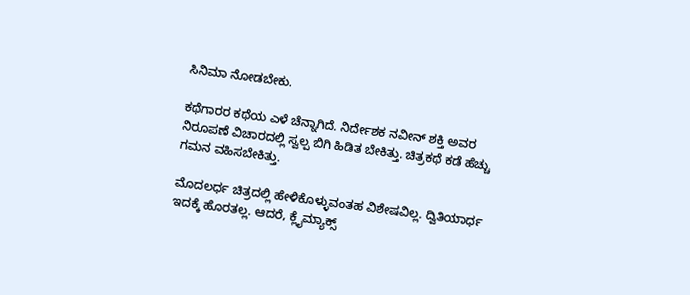ಸಿನಿಮಾ ನೋಡಬೇಕು.

ಕಥೆಗಾರರ ಕಥೆಯ ಎಳೆ‌ ಚೆನ್ನಾಗಿದೆ. ನಿರ್ದೇಶಕ ನವೀನ್ ಶಕ್ತಿ ಅವರ ನಿರೂಪಣೆ ವಿಚಾರದಲ್ಲಿ ಸ್ವಲ್ಪ ಬಿಗಿ ಹಿಡಿತ ಬೇಕಿತ್ತು. ಚಿತ್ರಕಥೆ ಕಡೆ ಹೆಚ್ಚು ಗಮನ ವಹಿಸಬೇಕಿತ್ತು.

ಮೊದಲರ್ಧ ಚಿತ್ರದಲ್ಲಿ ಹೇಳಿಕೊಳ್ಳುವಂತಹ ವಿಶೇಷವಿಲ್ಲ. ದ್ವಿತಿಯಾರ್ಧ ಇದಕ್ಕೆ ಹೊರತಲ್ಲ. ಆದರೆ, ಕ್ಲೈಮ್ಯಾಕ್ಸ್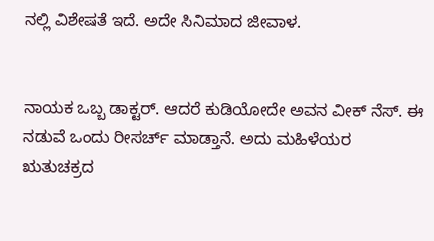ನಲ್ಲಿ ವಿಶೇಷತೆ ಇದೆ. ಅದೇ ಸಿನಿಮಾದ ಜೀವಾಳ‌.


ನಾಯಕ ಒಬ್ಬ ಡಾಕ್ಟರ್. ಆದರೆ ಕುಡಿಯೋದೇ ಅವನ‌ ವೀಕ್ ನೆಸ್. ಈ ನಡುವೆ ಒಂದು ರೀಸರ್ಚ್ ಮಾಡ್ತಾನೆ. ಅದು‌ ಮಹಿಳೆಯರ
ಋತುಚಕ್ರದ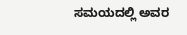ಸಮಯದಲ್ಲಿ ಅವರ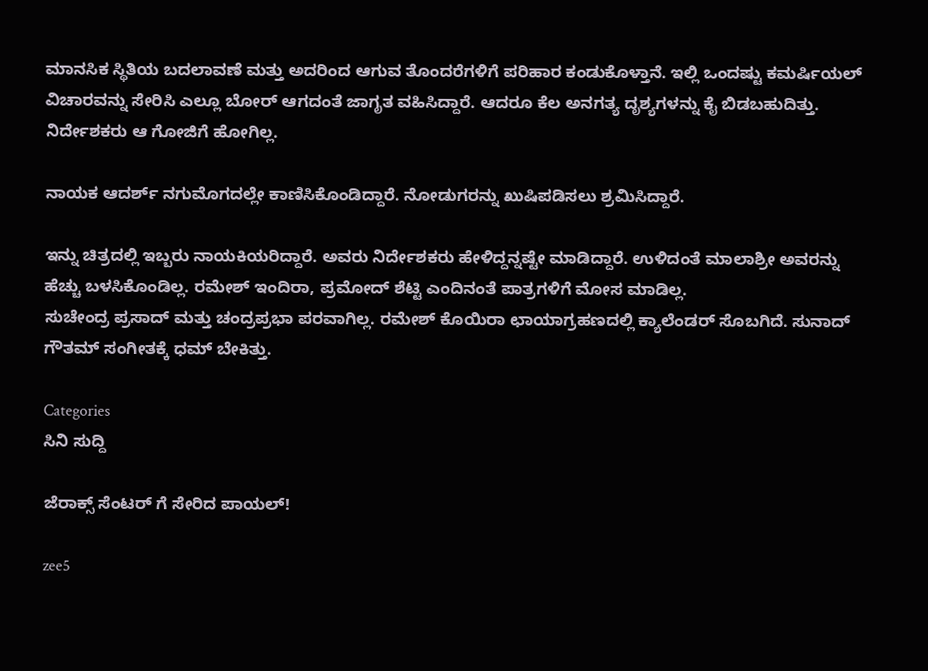ಮಾನಸಿಕ ಸ್ಥಿತಿಯ ಬದಲಾವಣೆ ಮತ್ತು ಅದರಿಂದ ಆಗುವ ತೊಂದರೆಗಳಿಗೆ ಪರಿಹಾರ ಕಂಡುಕೊಳ್ತಾನೆ. ಇಲ್ಲಿ ಒಂದಷ್ಟು ಕಮರ್ಷಿಯಲ್ ವಿಚಾರವನ್ನು ಸೇರಿಸಿ ಎಲ್ಲೂ ಬೋರ್ ಆಗದಂತೆ ಜಾಗೃತ ವಹಿಸಿದ್ದಾರೆ. ಆದರೂ ಕೆಲ ಅನಗತ್ಯ ದೃಶ್ಯಗಳನ್ನು ಕೈ ಬಿಡಬಹುದಿತ್ತು. ನಿರ್ದೇಶಕರು ಆ ಗೋಜಿಗೆ ಹೋಗಿಲ್ಲ.

ನಾಯಕ ಆದರ್ಶ್ ನಗು‌ಮೊಗದಲ್ಲೇ ಕಾಣಿಸಿಕೊಂಡಿದ್ದಾರೆ. ನೋಡುಗರನ್ನು ಖುಷಿಪಡಿಸಲು ಶ್ರಮಿಸಿದ್ದಾರೆ.

ಇನ್ನು ಚಿತ್ರದಲ್ಲಿ ಇಬ್ಬರು ನಾಯಕಿಯರಿದ್ದಾರೆ. ಅವರು ನಿರ್ದೇಶಕರು‌ ಹೇಳಿದ್ದನ್ನಷ್ಟೇ ಮಾಡಿದ್ದಾರೆ. ಉಳಿದಂತೆ ಮಾಲಾಶ್ರೀ ಅವರನ್ನು ಹೆಚ್ಚು ಬಳಸಿಕೊಂಡಿಲ್ಲ. ರಮೇಶ್‍ ಇಂದಿರಾ, ಪ್ರಮೋದ್‍ ಶೆಟ್ಟಿ ಎಂದಿನಂತೆ ಪಾತ್ರಗಳಿಗೆ ಮೋಸ‌ ಮಾಡಿಲ್ಲ‌.
ಸುಚೇಂದ್ರ ಪ್ರಸಾದ್‍ ಮತ್ತು ಚಂದ್ರಪ್ರಭಾ ಪರವಾಗಿಲ್ಲ. ರಮೇಶ್ ‍ಕೊಯಿರಾ ಛಾಯಾ‍ಗ್ರಹಣದಲ್ಲಿ ಕ್ಯಾಲೆಂಡರ್ ಸೊಬಗಿದೆ. ಸುನಾದ್ ಗೌತಮ್‍ ಸಂಗೀತಕ್ಕೆ‌ ಧಮ್ ಬೇಕಿತ್ತು.

Categories
ಸಿನಿ ಸುದ್ದಿ

ಜೆರಾಕ್ಸ್ ಸೆಂಟರ್ ಗೆ ಸೇರಿದ ಪಾಯಲ್!

zee5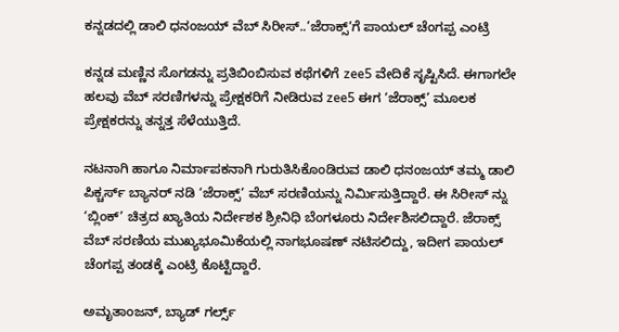ಕನ್ನಡದಲ್ಲಿ ಡಾಲಿ ಧನಂಜಯ್ ವೆಬ್ ಸಿರೀಸ್..’ಜೆರಾಕ್ಸ್’ಗೆ ಪಾಯಲ್ ಚೆಂಗಪ್ಪ ಎಂಟ್ರಿ

ಕನ್ನಡ ಮಣ್ಣಿನ ಸೊಗಡನ್ನು ಪ್ರತಿಬಿಂಬಿಸುವ ಕಥೆಗಳಿಗೆ zee5 ವೇದಿಕೆ ಸೃಷ್ಟಿಸಿದೆ. ಈಗಾಗಲೇ ಹಲವು ವೆಬ್ ಸರಣಿಗಳನ್ನು ಪ್ರೇಕ್ಷಕರಿಗೆ ನೀಡಿರುವ zee5 ಈಗ ‘ಜೆರಾಕ್ಸ್’ ಮೂಲಕ ಪ್ರೇಕ್ಷಕರನ್ನು ತನ್ನತ್ತ ಸೆಳೆಯುತ್ತಿದೆ.

ನಟನಾಗಿ ಹಾಗೂ ನಿರ್ಮಾಪಕನಾಗಿ ಗುರುತಿಸಿಕೊಂಡಿರುವ ಡಾಲಿ ಧನಂಜಯ್ ತಮ್ಮ ಡಾಲಿ ಪಿಕ್ಚರ್ಸ್ ಬ್ಯಾನರ್ ನಡಿ ‘ಜೆರಾಕ್ಸ್’ ವೆಬ್ ಸರಣಿಯನ್ನು ನಿರ್ಮಿಸುತ್ತಿದ್ದಾರೆ. ಈ ಸಿರೀಸ್ ನ್ನು ‘ಬ್ಲಿಂಕ್’ ಚಿತ್ರದ ಖ್ಯಾತಿಯ ನಿರ್ದೇಶಕ ಶ್ರೀನಿಧಿ ಬೆಂಗಳೂರು ನಿರ್ದೇಶಿಸಲಿದ್ದಾರೆ. ಜೆರಾಕ್ಸ್ ವೆಬ್ ಸರಣಿಯ ಮುಖ್ಯಭೂಮಿಕೆಯಲ್ಲಿ ನಾಗಭೂಷಣ್ ನಟಿಸಲಿದ್ದು, ಇದೀಗ ಪಾಯಲ್ ಚೆಂಗಪ್ಪ ತಂಡಕ್ಕೆ ಎಂಟ್ರಿ ಕೊಟ್ಟಿದ್ದಾರೆ.

ಅಮೃತಾಂಜನ್, ಬ್ಯಾಡ್‌ ಗರ್ಲ್ಸ್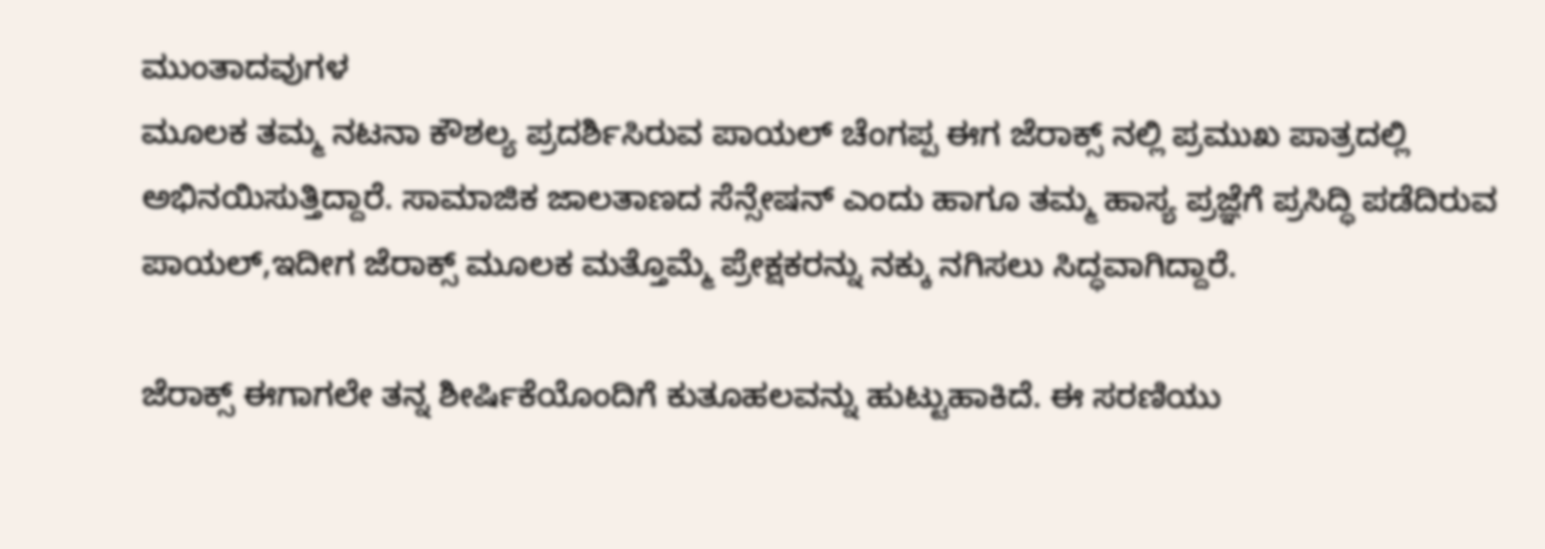ಮುಂತಾದವುಗಳ
ಮೂಲಕ ತಮ್ಮ ನಟನಾ ಕೌಶಲ್ಯ ಪ್ರದರ್ಶಿಸಿರುವ ಪಾಯಲ್ ಚೆಂಗಪ್ಪ ಈಗ ಜೆರಾಕ್ಸ್ ನಲ್ಲಿ ಪ್ರಮುಖ ಪಾತ್ರದಲ್ಲಿ ಅಭಿನಯಿಸುತ್ತಿದ್ದಾರೆ. ಸಾಮಾಜಿಕ ಜಾಲತಾಣದ ಸೆನ್ಸೇಷನ್ ಎಂದು ಹಾಗೂ ತಮ್ಮ ಹಾಸ್ಯ ಪ್ರಜ್ಞೆಗೆ ಪ್ರಸಿದ್ಧಿ ಪಡೆದಿರುವ ಪಾಯಲ್,ಇದೀಗ ಜೆರಾಕ್ಸ್ ಮೂಲಕ ಮತ್ತೊಮ್ಮೆ ಪ್ರೇಕ್ಷಕರನ್ನು ನಕ್ಕು ನಗಿಸಲು ಸಿದ್ಧವಾಗಿದ್ದಾರೆ.

ಜೆರಾಕ್ಸ್ ಈಗಾಗಲೇ ತನ್ನ ಶೀರ್ಷಿಕೆಯೊಂದಿಗೆ ಕುತೂಹಲವನ್ನು ಹುಟ್ಟುಹಾಕಿದೆ. ಈ ಸರಣಿಯು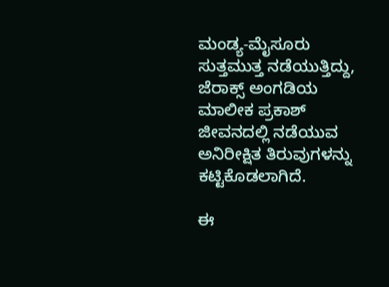ಮಂಡ್ಯ-ಮೈಸೂರು ಸುತ್ತಮುತ್ತ ನಡೆಯುತ್ತಿದ್ದು, ಜೆರಾಕ್ಸ್ ಅಂಗಡಿಯ ಮಾಲೀಕ ಪ್ರಕಾಶ್ ಜೀವನದಲ್ಲಿ ನಡೆಯುವ ಅನಿರೀಕ್ಷಿತ ತಿರುವುಗಳನ್ನು ಕಟ್ಟಿಕೊಡಲಾಗಿದೆ.

ಈ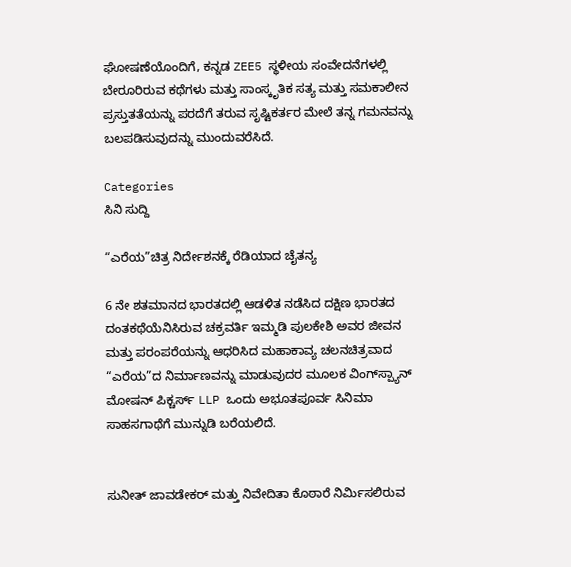ಘೋಷಣೆಯೊಂದಿಗೆ, ಕನ್ನಡ ZEE5 ಸ್ಥಳೀಯ ಸಂವೇದನೆಗಳಲ್ಲಿ ಬೇರೂರಿರುವ ಕಥೆಗಳು ಮತ್ತು ಸಾಂಸ್ಕೃತಿಕ ಸತ್ಯ ಮತ್ತು ಸಮಕಾಲೀನ ಪ್ರಸ್ತುತತೆಯನ್ನು ಪರದೆಗೆ ತರುವ ಸೃಷ್ಟಿಕರ್ತರ ಮೇಲೆ ತನ್ನ ಗಮನವನ್ನು ಬಲಪಡಿಸುವುದನ್ನು ಮುಂದುವರೆಸಿದೆ.

Categories
ಸಿನಿ ಸುದ್ದಿ

“ಎರೆಯ”ಚಿತ್ರ ನಿರ್ದೇಶನಕ್ಕೆ ರೆಡಿಯಾದ ಚೈತನ್ಯ

6 ನೇ ಶತಮಾನದ ಭಾರತದಲ್ಲಿ ಆಡಳಿತ ನಡೆಸಿದ ದಕ್ಷಿಣ ಭಾರತದ ದಂತಕಥೆಯೆನಿಸಿರುವ ಚಕ್ರವರ್ತಿ ಇಮ್ಮಡಿ ಪುಲಕೇಶಿ ಅವರ ಜೀವನ ಮತ್ತು ಪರಂಪರೆಯನ್ನು ಆಧರಿಸಿದ ಮಹಾಕಾವ್ಯ ಚಲನಚಿತ್ರವಾದ “ಎರೆಯ”ದ ನಿರ್ಮಾಣವನ್ನು ಮಾಡುವುದರ ಮೂಲಕ ವಿಂಗ್‌ಸ್ಪ್ಯಾನ್ ಮೋಷನ್ ಪಿಕ್ಚರ್ಸ್ LLP ಒಂದು ಅಭೂತಪೂರ್ವ ಸಿನಿಮಾ ಸಾಹಸಗಾಥೆಗೆ ಮುನ್ನುಡಿ ಬರೆಯಲಿದೆ.


ಸುನೀತ್ ಜಾವಡೇಕರ್ ಮತ್ತು ನಿವೇದಿತಾ ಕೊಠಾರೆ ನಿರ್ಮಿಸಲಿರುವ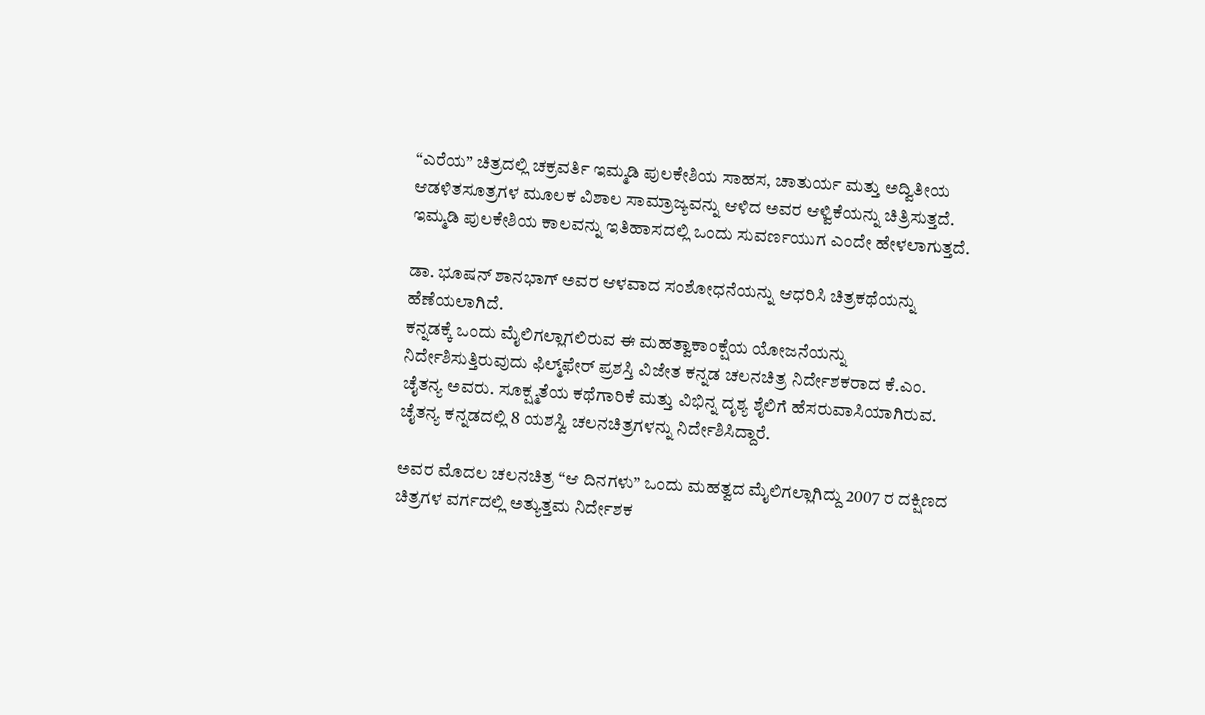“ಎರೆಯ” ಚಿತ್ರದಲ್ಲಿ ಚಕ್ರವರ್ತಿ ಇಮ್ಮಡಿ ಪುಲಕೇಶಿಯ ಸಾಹಸ, ಚಾತುರ್ಯ ಮತ್ತು ಅದ್ವಿತೀಯ ಆಡಳಿತಸೂತ್ರಗಳ ಮೂಲಕ ವಿಶಾಲ ಸಾಮ್ರಾಜ್ಯವನ್ನು ಆಳಿದ ಅವರ ಆಳ್ವಿಕೆಯನ್ನು ಚಿತ್ರಿಸುತ್ತದೆ. ಇಮ್ಮಡಿ ಪುಲಕೇಶಿಯ ಕಾಲವನ್ನು ಇತಿಹಾಸದಲ್ಲಿ ಒಂದು ಸುವರ್ಣಯುಗ ಎಂದೇ ಹೇಳಲಾಗುತ್ತದೆ.

ಡಾ. ಭೂಷನ್ ಶಾನಭಾಗ್ ಅವರ ಆಳವಾದ ಸಂಶೋಧನೆಯನ್ನು ಆಧರಿಸಿ ಚಿತ್ರಕಥೆಯನ್ನು ಹೆಣೆಯಲಾಗಿದೆ.
ಕನ್ನಡಕ್ಕೆ ಒಂದು ಮೈಲಿಗಲ್ಲಾಗಲಿರುವ ಈ ಮಹತ್ವಾಕಾಂಕ್ಷೆಯ ಯೋಜನೆಯನ್ನು ನಿರ್ದೇಶಿಸುತ್ತಿರುವುದು ಫಿಲ್ಮ್‌ಫೇರ್ ಪ್ರಶಸ್ತಿ ವಿಜೇತ ಕನ್ನಡ ಚಲನಚಿತ್ರ ನಿರ್ದೇಶಕರಾದ ಕೆ.ಎಂ. ಚೈತನ್ಯ ಅವರು. ಸೂಕ್ಷ್ಮತೆಯ ಕಥೆಗಾರಿಕೆ ಮತ್ತು ವಿಭಿನ್ನ ದೃಶ್ಯ ಶೈಲಿಗೆ ಹೆಸರುವಾಸಿಯಾಗಿರುವ. ಚೈತನ್ಯ ಕನ್ನಡದಲ್ಲಿ 8 ಯಶಸ್ವಿ ಚಲನಚಿತ್ರಗಳನ್ನು ನಿರ್ದೇಶಿಸಿದ್ದಾರೆ.

ಅವರ ಮೊದಲ ಚಲನಚಿತ್ರ “ಆ ದಿನಗಳು” ಒಂದು ಮಹತ್ವದ ಮೈಲಿಗಲ್ಲಾಗಿದ್ದು 2007 ರ ದಕ್ಷಿಣದ ಚಿತ್ರಗಳ ವರ್ಗದಲ್ಲಿ ಅತ್ಯುತ್ತಮ ನಿರ್ದೇಶಕ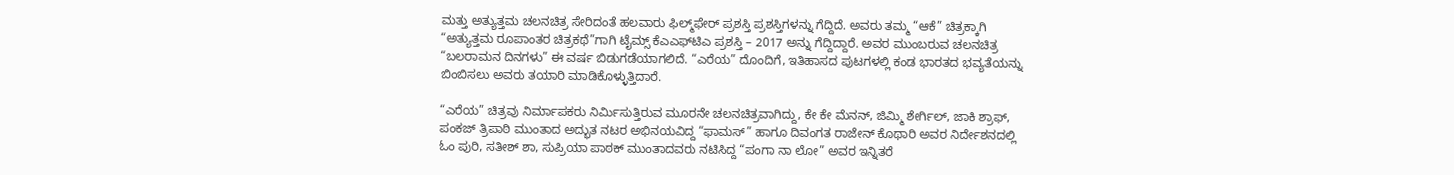ಮತ್ತು ಅತ್ಯುತ್ತಮ ಚಲನಚಿತ್ರ ಸೇರಿದಂತೆ ಹಲವಾರು ಫಿಲ್ಮ್‌ಫೇರ್ ಪ್ರಶಸ್ತಿ ಪ್ರಶಸ್ತಿಗಳನ್ನು ಗೆದ್ದಿದೆ. ಅವರು ತಮ್ಮ “ಆಕೆ” ಚಿತ್ರಕ್ಕಾಗಿ “ಅತ್ಯುತ್ತಮ ರೂಪಾಂತರ ಚಿತ್ರಕಥೆ”ಗಾಗಿ ಟೈಮ್ಸ್ ಕೆಎಎಫ್‌ಟಿಎ ಪ್ರಶಸ್ತಿ – 2017 ಅನ್ನು ಗೆದ್ದಿದ್ದಾರೆ. ಅವರ ಮುಂಬರುವ ಚಲನಚಿತ್ರ “ಬಲರಾಮನ ದಿನಗಳು” ಈ ವರ್ಷ ಬಿಡುಗಡೆಯಾಗಲಿದೆ. “ಎರೆಯ” ದೊಂದಿಗೆ, ಇತಿಹಾಸದ ಪುಟಗಳಲ್ಲಿ ಕಂಡ ಭಾರತದ ಭವ್ಯತೆಯನ್ನು ಬಿಂಬಿಸಲು ಅವರು ತಯಾರಿ ಮಾಡಿಕೊಳ್ಳುತ್ತಿದಾರೆ.

“ಎರೆಯ” ಚಿತ್ರವು ನಿರ್ಮಾಪಕರು ನಿರ್ಮಿಸುತ್ತಿರುವ ಮೂರನೇ ಚಲನಚಿತ್ರವಾಗಿದ್ದು, ಕೇ ಕೇ ಮೆನನ್, ಜಿಮ್ಮಿ ಶೇರ್ಗಿಲ್, ಜಾಕಿ ಶ್ರಾಫ್, ಪಂಕಜ್ ತ್ರಿಪಾಠಿ ಮುಂತಾದ ಅದ್ಭುತ ನಟರ ಅಭಿನಯವಿದ್ದ “ಫಾಮಸ್” ಹಾಗೂ ದಿವಂಗತ ರಾಜೇನ್ ಕೊಥಾರಿ ಅವರ ನಿರ್ದೇಶನದಲ್ಲಿ ಓಂ ಪುರಿ, ಸತೀಶ್ ಶಾ, ಸುಪ್ರಿಯಾ ಪಾಠಕ್ ಮುಂತಾದವರು ನಟಿಸಿದ್ದ “ಪಂಗಾ ನಾ ಲೋ” ಅವರ ಇನ್ನಿತರೆ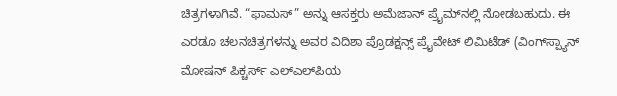ಚಿತ್ರಗಳಾಗಿವೆ. “ಫಾಮಸ್” ಅನ್ನು ಆಸಕ್ತರು ಅಮೆಜಾನ್ ಪ್ರೈಮ್‌ನಲ್ಲಿ ನೋಡಬಹುದು. ಈ ಎರಡೂ ಚಲನಚಿತ್ರಗಳನ್ನು ಅವರ ವಿದಿಶಾ ಪ್ರೊಡಕ್ಷನ್ಸ್ ಪ್ರೈವೇಟ್ ಲಿಮಿಟೆಡ್ (ವಿಂಗ್‌ಸ್ಪ್ಯಾನ್ ಮೋಷನ್ ಪಿಕ್ಚರ್ಸ್ ಎಲ್‌ಎಲ್‌ಪಿಯ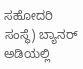ಸಹೋದರಿ ಸಂಸ್ಥೆ) ಬ್ಯಾನರ್ ಅಡಿಯಲ್ಲಿ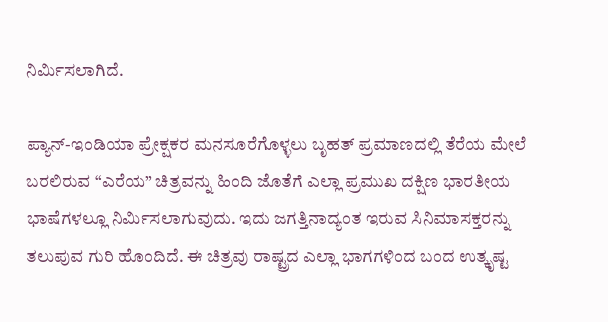ನಿರ್ಮಿಸಲಾಗಿದೆ.

ಪ್ಯಾನ್-ಇಂಡಿಯಾ ಪ್ರೇಕ್ಷಕರ ಮನಸೂರೆಗೊಳ್ಳಲು ಬೃಹತ್ ಪ್ರಮಾಣದಲ್ಲಿ ತೆರೆಯ ಮೇಲೆ ಬರಲಿರುವ “ಎರೆಯ” ಚಿತ್ರವನ್ನು ಹಿಂದಿ ಜೊತೆಗೆ ಎಲ್ಲಾ ಪ್ರಮುಖ ದಕ್ಷಿಣ ಭಾರತೀಯ ಭಾಷೆಗಳಲ್ಲೂ ನಿರ್ಮಿಸಲಾಗುವುದು. ಇದು ಜಗತ್ತಿನಾದ್ಯಂತ ಇರುವ ಸಿನಿಮಾಸಕ್ತರನ್ನು ತಲುಪುವ ಗುರಿ ಹೊಂದಿದೆ. ಈ ಚಿತ್ರವು ರಾಷ್ಟ್ರದ ಎಲ್ಲಾ ಭಾಗಗಳಿಂದ ಬಂದ ಉತ್ಕೃಷ್ಟ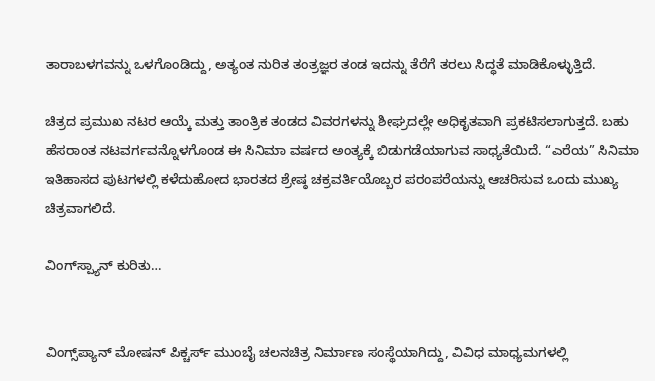ತಾರಾಬಳಗವನ್ನು ಒಳಗೊಂಡಿದ್ದು, ಅತ್ಯಂತ ನುರಿತ ತಂತ್ರಜ್ಞರ ತಂಡ ಇದನ್ನು ತೆರೆಗೆ ತರಲು ಸಿದ್ಧತೆ ಮಾಡಿಕೊಳ್ಳುತ್ತಿದೆ.

ಚಿತ್ರದ ಪ್ರಮುಖ ನಟರ ಆಯ್ಕೆ ಮತ್ತು ತಾಂತ್ರಿಕ ತಂಡದ ವಿವರಗಳನ್ನು ಶೀಘ್ರದಲ್ಲೇ ಅಧಿಕೃತವಾಗಿ ಪ್ರಕಟಿಸಲಾಗುತ್ತದೆ. ಬಹು ಹೆಸರಾಂತ ನಟವರ್ಗವನ್ನೊಳಗೊಂಡ ಈ ಸಿನಿಮಾ ವರ್ಷದ ಅಂತ್ಯಕ್ಕೆ ಬಿಡುಗಡೆಯಾಗುವ ಸಾಧ್ಯತೆಯಿದೆ. “ಎರೆಯ” ಸಿನಿಮಾ ಇತಿಹಾಸದ ಪುಟಗಳಲ್ಲಿ ಕಳೆದುಹೋದ ಭಾರತದ ಶ್ರೇಷ್ಠ ಚಕ್ರವರ್ತಿಯೊಬ್ಬರ ಪರಂಪರೆಯನ್ನು ಆಚರಿಸುವ ಒಂದು ಮುಖ್ಯ ಚಿತ್ರವಾಗಲಿದೆ.

ವಿಂಗ್‌ಸ್ಪ್ಯಾನ್ ಕುರಿತು…


ವಿಂಗ್ಸ್‌ಪ್ಯಾನ್ ಮೋಷನ್ ಪಿಕ್ಚರ್ಸ್ ಮುಂಬೈ ಚಲನಚಿತ್ರ ನಿರ್ಮಾಣ ಸಂಸ್ಥೆಯಾಗಿದ್ದು, ವಿವಿಧ ಮಾಧ್ಯಮಗಳಲ್ಲಿ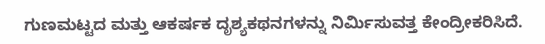ಗುಣಮಟ್ಟದ ಮತ್ತು ಆಕರ್ಷಕ ದೃಶ್ಯಕಥನಗಳನ್ನು ನಿರ್ಮಿಸುವತ್ತ ಕೇಂದ್ರೀಕರಿಸಿದೆ.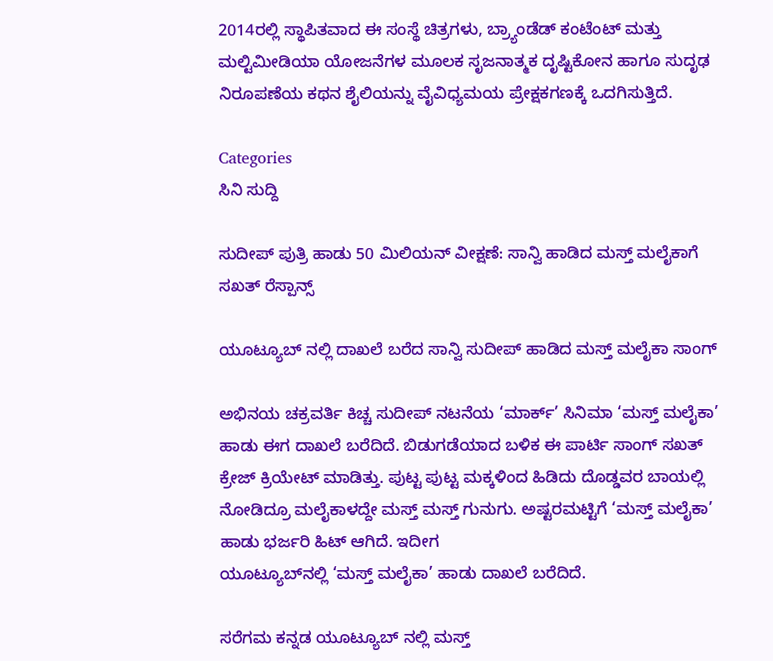2014ರಲ್ಲಿ ಸ್ಥಾಪಿತವಾದ ಈ ಸಂಸ್ಥೆ ಚಿತ್ರಗಳು, ಬ್ರ್ಯಾಂಡೆಡ್ ಕಂಟೆಂಟ್ ಮತ್ತು ಮಲ್ಟಿಮೀಡಿಯಾ ಯೋಜನೆಗಳ ಮೂಲಕ ಸೃಜನಾತ್ಮಕ ದೃಷ್ಟಿಕೋನ ಹಾಗೂ ಸುದೃಢ ನಿರೂಪಣೆಯ ಕಥನ ಶೈಲಿಯನ್ನು ವೈವಿಧ್ಯಮಯ ಪ್ರೇಕ್ಷಕಗಣಕ್ಕೆ ಒದಗಿಸುತ್ತಿದೆ.

Categories
ಸಿನಿ ಸುದ್ದಿ

ಸುದೀಪ್ ಪುತ್ರಿ ಹಾಡು 50 ಮಿಲಿಯನ್ ವೀಕ್ಷಣೆ: ಸಾನ್ವಿ ಹಾಡಿದ ಮಸ್ತ್ ಮಲೈಕಾಗೆ ಸಖತ್ ರೆಸ್ಪಾನ್ಸ್

ಯೂಟ್ಯೂಬ್ ನಲ್ಲಿ ದಾಖಲೆ ಬರೆದ ಸಾನ್ವಿ ಸುದೀಪ್ ಹಾಡಿದ ಮಸ್ತ್ ಮಲೈಕಾ ಸಾಂಗ್

ಅಭಿನಯ ಚಕ್ರವರ್ತಿ ಕಿಚ್ಚ ಸುದೀಪ್ ನಟನೆಯ ‘ಮಾರ್ಕ್’ ಸಿನಿಮಾ ‘ಮಸ್ತ್ ಮಲೈಕಾ’ ಹಾಡು ಈಗ ದಾಖಲೆ ಬರೆದಿದೆ. ಬಿಡುಗಡೆಯಾದ ಬಳಿಕ ಈ ಪಾರ್ಟಿ ಸಾಂಗ್ ಸಖತ್ ಕ್ರೇಜ್ ಕ್ರಿಯೇಟ್ ಮಾಡಿತ್ತು. ಪುಟ್ಟ ಪುಟ್ಟ ಮಕ್ಕಳಿಂದ ಹಿಡಿದು ದೊಡ್ಡವರ ಬಾಯಲ್ಲಿ ನೋಡಿದ್ರೂ ಮಲೈಕಾಳದ್ದೇ ಮಸ್ತ್ ಮಸ್ತ್ ಗುನುಗು. ಅಷ್ಟರಮಟ್ಟಿಗೆ ‘ಮಸ್ತ್ ಮಲೈಕಾ’ ಹಾಡು ಭರ್ಜರಿ ಹಿಟ್ ಆಗಿದೆ. ಇದೀಗ
ಯೂಟ್ಯೂಬ್‌ನಲ್ಲಿ ‘ಮಸ್ತ್ ಮಲೈಕಾ’ ಹಾಡು ದಾಖಲೆ ಬರೆದಿದೆ.

ಸರೆಗಮ‌ ಕನ್ನಡ ಯೂಟ್ಯೂಬ್ ನಲ್ಲಿ ಮಸ್ತ್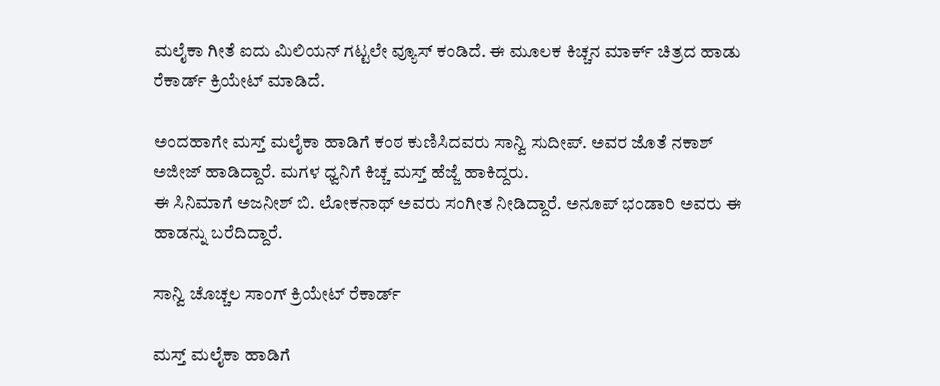ಮಲೈಕಾ ಗೀತೆ ಐದು ಮಿಲಿಯನ್ ಗಟ್ಟಲೇ ವ್ಯೂಸ್ ಕಂಡಿದೆ. ಈ ಮೂಲಕ ಕಿಚ್ಚನ ಮಾರ್ಕ್ ಚಿತ್ರದ ಹಾಡು ರೆಕಾರ್ಡ್ ಕ್ರಿಯೇಟ್ ಮಾಡಿದೆ.

ಅಂದಹಾಗೇ ಮಸ್ತ್ ಮಲೈಕಾ ಹಾಡಿಗೆ ಕಂಠ ಕುಣಿಸಿದವರು ಸಾನ್ವಿ ಸುದೀಪ್. ಅವರ ಜೊತೆ ನಕಾಶ್ ಅಜೀಜ್ ಹಾಡಿದ್ದಾರೆ. ಮಗಳ ಧ್ವನಿಗೆ ಕಿಚ್ಚ ಮಸ್ತ್ ಹೆಜ್ಜೆ ಹಾಕಿದ್ದರು.
ಈ ಸಿನಿಮಾಗೆ ಅಜನೀಶ್ ಬಿ. ಲೋಕನಾಥ್ ಅವರು ಸಂಗೀತ ನೀಡಿದ್ದಾರೆ. ಅನೂಪ್ ಭಂಡಾರಿ ಅವರು ಈ ಹಾಡನ್ನು ಬರೆದಿದ್ದಾರೆ.

ಸಾನ್ವಿ ಚೊಚ್ಚಲ ಸಾಂಗ್ ಕ್ರಿಯೇಟ್ ರೆಕಾರ್ಡ್

ಮಸ್ತ್ ಮಲೈಕಾ ಹಾಡಿಗೆ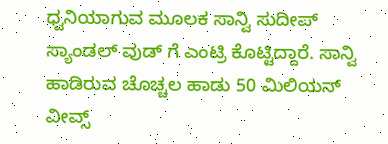ಧ್ವನಿಯಾಗುವ ಮೂಲಕ ಸಾನ್ವಿ ಸುದೀಪ್ ಸ್ಯಾಂಡಲ್ ವುಡ್ ಗೆ ಎಂಟ್ರಿ ಕೊಟ್ಟಿದ್ದಾರೆ. ಸಾನ್ವಿ ಹಾಡಿರುವ ಚೊಚ್ಚಲ ಹಾಡು 50 ಮಿಲಿಯನ್ ವೀವ್ಸ್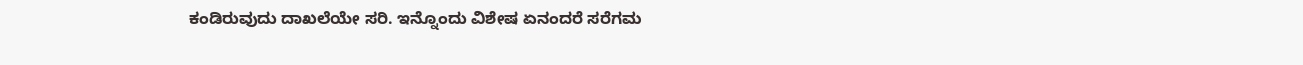ಕಂಡಿರುವುದು ದಾಖಲೆಯೇ ಸರಿ. ಇನ್ನೊಂದು ವಿಶೇಷ ಏನಂದರೆ ಸರೆಗಮ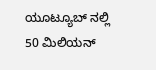ಯೂಟ್ಯೂಬ್ ನಲ್ಲಿ 50 ಮಿಲಿಯನ್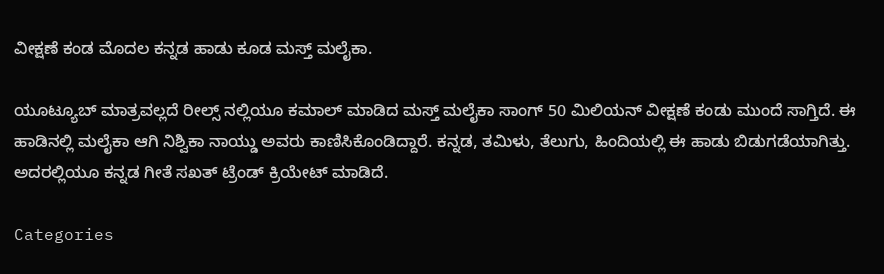ವೀಕ್ಷಣೆ ಕಂಡ ಮೊದಲ ಕನ್ನಡ ಹಾಡು ಕೂಡ ಮಸ್ತ್ ಮಲೈಕಾ.

ಯೂಟ್ಯೂಬ್ ಮಾತ್ರವಲ್ಲದೆ ರೀಲ್ಸ್ ನಲ್ಲಿಯೂ ಕಮಾಲ್ ಮಾಡಿದ ಮಸ್ತ್ ಮಲೈಕಾ ಸಾಂಗ್ 50 ಮಿಲಿಯನ್ ವೀಕ್ಷಣೆ ಕಂಡು ಮುಂದೆ ಸಾಗ್ತಿದೆ. ಈ ಹಾಡಿನಲ್ಲಿ ಮಲೈಕಾ ಆಗಿ ನಿಶ್ವಿಕಾ ನಾಯ್ಡು ಅವರು ಕಾಣಿಸಿಕೊಂಡಿದ್ದಾರೆ. ಕನ್ನಡ, ತಮಿಳು, ತೆಲುಗು, ಹಿಂದಿಯಲ್ಲಿ ಈ ಹಾಡು ಬಿಡುಗಡೆಯಾಗಿತ್ತು. ಅದರಲ್ಲಿಯೂ ಕನ್ನಡ ಗೀತೆ ಸಖತ್ ಟ್ರೆಂಡ್ ಕ್ರಿಯೇಟ್ ಮಾಡಿದೆ.

Categories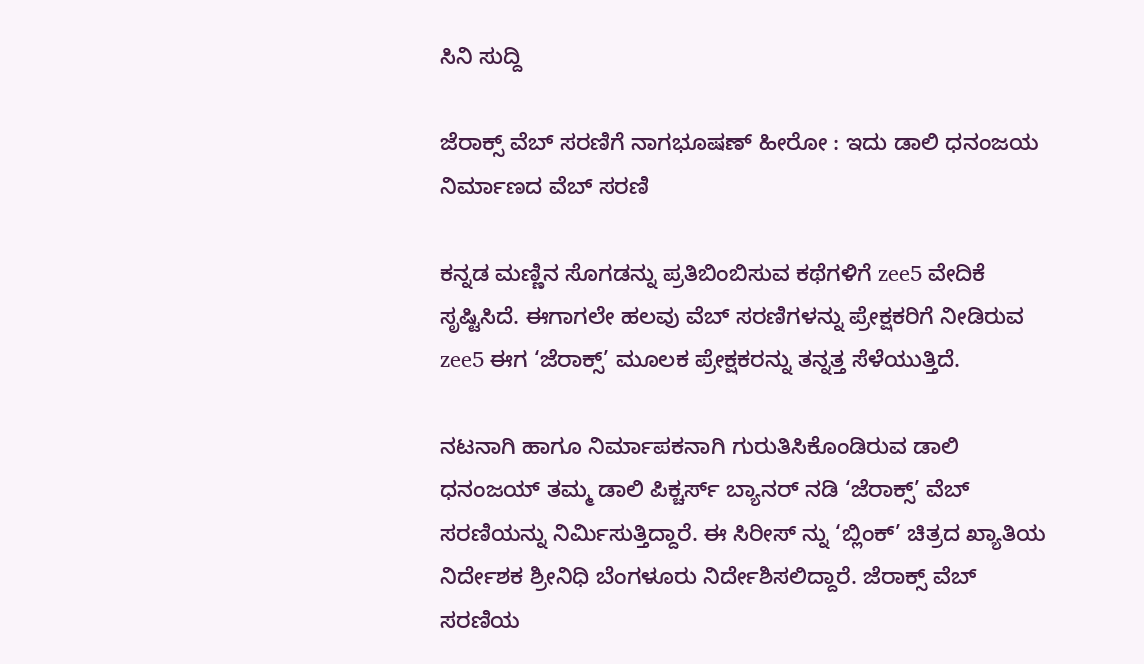ಸಿನಿ ಸುದ್ದಿ

ಜೆರಾಕ್ಸ್ ವೆಬ್ ಸರಣಿಗೆ ನಾಗಭೂಷಣ್ ಹೀರೋ : ಇದು ಡಾಲಿ ಧನಂಜಯ ನಿರ್ಮಾಣದ ವೆಬ್ ಸರಣಿ

ಕನ್ನಡ ಮಣ್ಣಿನ ಸೊಗಡನ್ನು ಪ್ರತಿಬಿಂಬಿಸುವ ಕಥೆಗಳಿಗೆ zee5 ವೇದಿಕೆ ಸೃಷ್ಟಿಸಿದೆ. ಈಗಾಗಲೇ ಹಲವು ವೆಬ್ ಸರಣಿಗಳನ್ನು ಪ್ರೇಕ್ಷಕರಿಗೆ ನೀಡಿರುವ zee5 ಈಗ ‘ಜೆರಾಕ್ಸ್’ ಮೂಲಕ ಪ್ರೇಕ್ಷಕರನ್ನು ತನ್ನತ್ತ ಸೆಳೆಯುತ್ತಿದೆ.

ನಟನಾಗಿ ಹಾಗೂ ನಿರ್ಮಾಪಕನಾಗಿ ಗುರುತಿಸಿಕೊಂಡಿರುವ ಡಾಲಿ ಧನಂಜಯ್ ತಮ್ಮ ಡಾಲಿ ಪಿಕ್ಚರ್ಸ್ ಬ್ಯಾನರ್ ನಡಿ ‘ಜೆರಾಕ್ಸ್’ ವೆಬ್ ಸರಣಿಯನ್ನು ನಿರ್ಮಿಸುತ್ತಿದ್ದಾರೆ. ಈ ಸಿರೀಸ್ ನ್ನು ‘ಬ್ಲಿಂಕ್’ ಚಿತ್ರದ ಖ್ಯಾತಿಯ ನಿರ್ದೇಶಕ ಶ್ರೀನಿಧಿ ಬೆಂಗಳೂರು ನಿರ್ದೇಶಿಸಲಿದ್ದಾರೆ. ಜೆರಾಕ್ಸ್ ವೆಬ್ ಸರಣಿಯ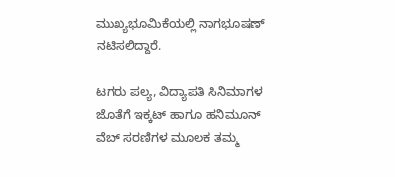ಮುಖ್ಯಭೂಮಿಕೆಯಲ್ಲಿ ನಾಗಭೂಷಣ್ ನಟಿಸಲಿದ್ದಾರೆ.

ಟಗರು ಪಲ್ಯ, ವಿದ್ಯಾಪತಿ ಸಿನಿಮಾಗಳ ಜೊತೆಗೆ ಇಕ್ಕಟ್ ಹಾಗೂ ಹನಿಮೂನ್ ವೆಬ್ ಸರಣಿಗಳ ಮೂಲಕ ತಮ್ಮ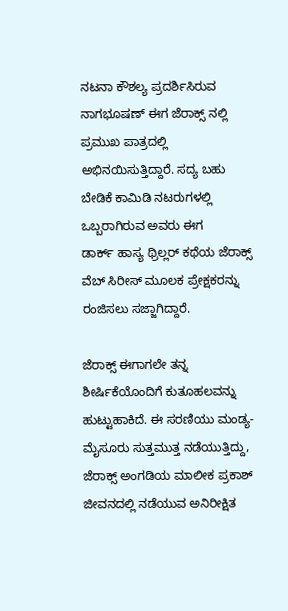ನಟನಾ ಕೌಶಲ್ಯ ಪ್ರದರ್ಶಿಸಿರುವ ನಾಗಭೂಷಣ್ ಈಗ ಜೆರಾಕ್ಸ್ ನಲ್ಲಿ ಪ್ರಮುಖ ಪಾತ್ರದಲ್ಲಿ ಅಭಿನಯಿಸುತ್ತಿದ್ದಾರೆ. ಸದ್ಯ ಬಹು ಬೇಡಿಕೆ ಕಾಮಿಡಿ ನಟರುಗಳಲ್ಲಿ ಒಬ್ಬರಾಗಿರುವ ಅವರು ಈಗ
ಡಾರ್ಕ್ ಹಾಸ್ಯ ಥ್ರಿಲ್ಲರ್ ಕಥೆಯ ಜೆರಾಕ್ಸ್ ವೆಬ್ ಸಿರೀಸ್ ಮೂಲಕ ಪ್ರೇಕ್ಷಕರನ್ನು ರಂಜಿಸಲು ಸಜ್ಜಾಗಿದ್ದಾರೆ.

ಜೆರಾಕ್ಸ್ ಈಗಾಗಲೇ ತನ್ನ ಶೀರ್ಷಿಕೆಯೊಂದಿಗೆ ಕುತೂಹಲವನ್ನು ಹುಟ್ಟುಹಾಕಿದೆ. ಈ ಸರಣಿಯು ಮಂಡ್ಯ-ಮೈಸೂರು ಸುತ್ತಮುತ್ತ ನಡೆಯುತ್ತಿದ್ದು, ಜೆರಾಕ್ಸ್ ಅಂಗಡಿಯ ಮಾಲೀಕ ಪ್ರಕಾಶ್ ಜೀವನದಲ್ಲಿ ನಡೆಯುವ ಅನಿರೀಕ್ಷಿತ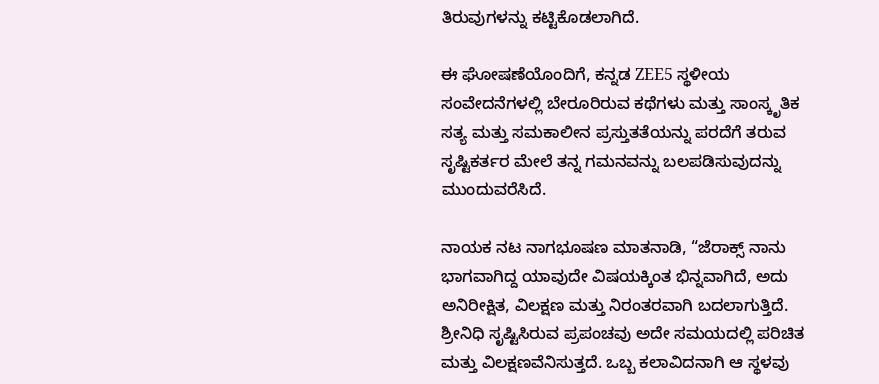ತಿರುವುಗಳನ್ನು ಕಟ್ಟಿಕೊಡಲಾಗಿದೆ.

ಈ ಘೋಷಣೆಯೊಂದಿಗೆ, ಕನ್ನಡ ZEE5 ಸ್ಥಳೀಯ ಸಂವೇದನೆಗಳಲ್ಲಿ ಬೇರೂರಿರುವ ಕಥೆಗಳು ಮತ್ತು ಸಾಂಸ್ಕೃತಿಕ ಸತ್ಯ ಮತ್ತು ಸಮಕಾಲೀನ ಪ್ರಸ್ತುತತೆಯನ್ನು ಪರದೆಗೆ ತರುವ ಸೃಷ್ಟಿಕರ್ತರ ಮೇಲೆ ತನ್ನ ಗಮನವನ್ನು ಬಲಪಡಿಸುವುದನ್ನು ಮುಂದುವರೆಸಿದೆ.

ನಾಯಕ ನಟ ನಾಗಭೂಷಣ ಮಾತನಾಡಿ, “ಜೆರಾಕ್ಸ್ ನಾನು ಭಾಗವಾಗಿದ್ದ ಯಾವುದೇ ವಿಷಯಕ್ಕಿಂತ ಭಿನ್ನವಾಗಿದೆ, ಅದು ಅನಿರೀಕ್ಷಿತ, ವಿಲಕ್ಷಣ ಮತ್ತು ನಿರಂತರವಾಗಿ ಬದಲಾಗುತ್ತಿದೆ. ಶ್ರೀನಿಧಿ ಸೃಷ್ಟಿಸಿರುವ ಪ್ರಪಂಚವು ಅದೇ ಸಮಯದಲ್ಲಿ ಪರಿಚಿತ ಮತ್ತು ವಿಲಕ್ಷಣವೆನಿಸುತ್ತದೆ. ಒಬ್ಬ ಕಲಾವಿದನಾಗಿ ಆ ಸ್ಥಳವು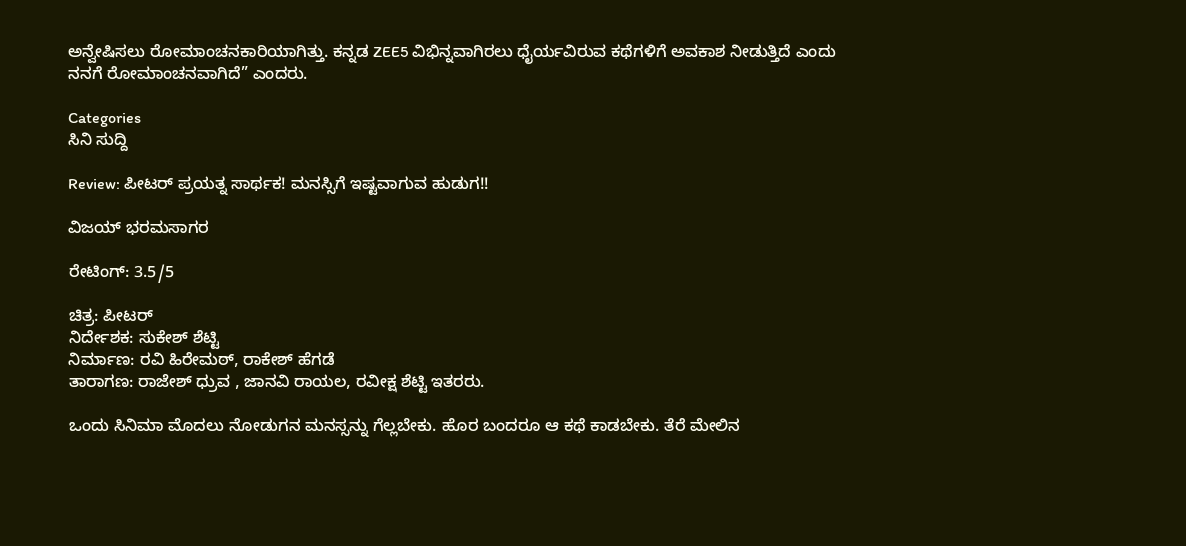ಅನ್ವೇಷಿಸಲು ರೋಮಾಂಚನಕಾರಿಯಾಗಿತ್ತು. ಕನ್ನಡ ZEE5 ವಿಭಿನ್ನವಾಗಿರಲು ಧೈರ್ಯವಿರುವ ಕಥೆಗಳಿಗೆ ಅವಕಾಶ ನೀಡುತ್ತಿದೆ ಎಂದು ನನಗೆ ರೋಮಾಂಚನವಾಗಿದೆ” ಎಂದರು.

Categories
ಸಿನಿ ಸುದ್ದಿ

Review: ಪೀಟರ್ ಪ್ರಯತ್ನ ಸಾರ್ಥಕ! ಮನಸ್ಸಿಗೆ ಇಷ್ಟವಾಗುವ ಹುಡುಗ!!

ವಿಜಯ್ ಭರಮಸಾಗರ

ರೇಟಿಂಗ್: 3.5/5

ಚಿತ್ರ: ಪೀಟರ್
ನಿರ್ದೇಶಕ: ಸುಕೇಶ್ ಶೆಟ್ಟಿ
ನಿರ್ಮಾಣ: ರವಿ ಹಿರೇಮಠ್, ರಾಕೇಶ್ ಹೆಗಡೆ
ತಾರಾಗಣ: ರಾಜೇಶ್ ಧ್ರುವ , ಜಾನವಿ ರಾಯಲ, ರವೀಕ್ಷ ಶೆಟ್ಟಿ ಇತರರು.

ಒಂದು ಸಿನಿಮಾ ಮೊದಲು ನೋಡುಗನ ಮನಸ್ಸನ್ನು ಗೆಲ್ಲಬೇಕು. ಹೊರ ಬಂದರೂ ಆ ಕಥೆ ಕಾಡಬೇಕು. ತೆರೆ ಮೇಲಿನ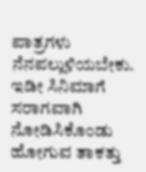ಪಾತ್ರಗಳು ನೆನಪಲ್ಲುಳಿಯಬೇಕು. ಇಡೀ ಸಿನಿಮಾಗೆ ಸರಾಗವಾಗಿ ನೋಡಿಸಿಕೊಂಡು ಹೋಗುವ ತಾಕತ್ತು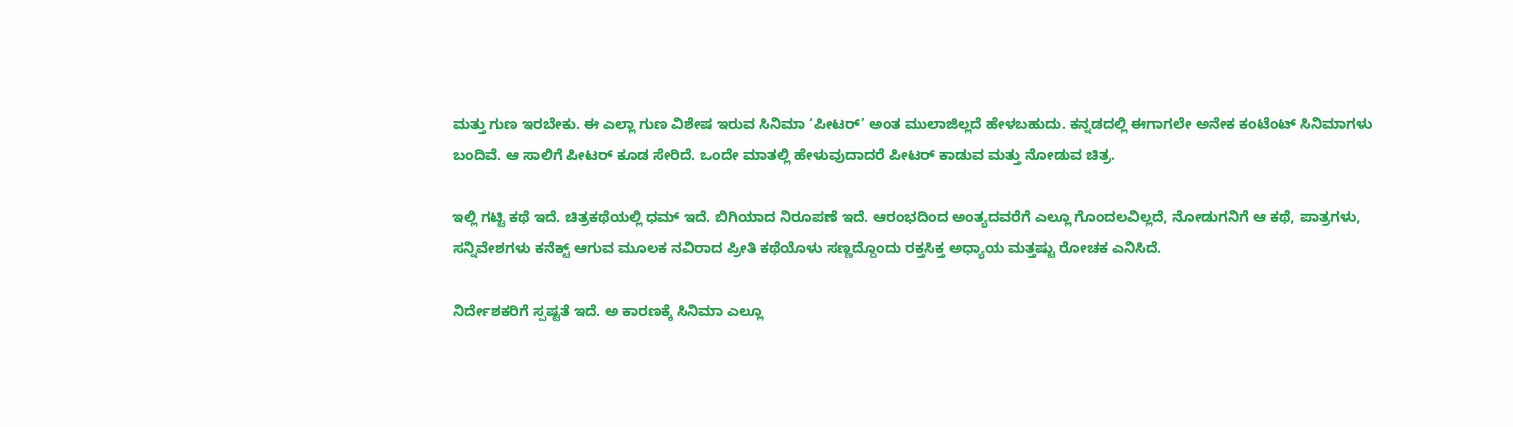ಮತ್ತು ಗುಣ ಇರಬೇಕು. ಈ ಎಲ್ಲಾ ಗುಣ ವಿಶೇಷ ಇರುವ ಸಿನಿಮಾ ‘ಪೀಟರ್’ ಅಂತ ಮುಲಾಜಿಲ್ಲದೆ ಹೇಳಬಹುದು. ಕನ್ನಡದಲ್ಲಿ ಈಗಾಗಲೇ ಅನೇಕ ಕಂಟೆಂಟ್ ಸಿನಿಮಾಗಳು ಬಂದಿವೆ. ಆ ಸಾಲಿಗೆ ಪೀಟರ್ ಕೂಡ ಸೇರಿದೆ. ಒಂದೇ ಮಾತಲ್ಲಿ ಹೇಳುವುದಾದರೆ ಪೀಟರ್ ಕಾಡುವ ಮತ್ತು ನೋಡುವ ಚಿತ್ರ.

ಇಲ್ಲಿ ಗಟ್ಟಿ ಕಥೆ ಇದೆ. ಚಿತ್ರಕಥೆಯಲ್ಲಿ ಧಮ್ ಇದೆ. ಬಿಗಿಯಾದ ನಿರೂಪಣೆ ಇದೆ. ಆರಂಭದಿಂದ ಅಂತ್ಯದವರೆಗೆ ಎಲ್ಲೂ ಗೊಂದಲವಿಲ್ಲದೆ, ನೋಡುಗನಿಗೆ ಆ ಕಥೆ, ಪಾತ್ರಗಳು, ಸನ್ನಿವೇಶಗಳು ಕನೆಕ್ಟ್ ಆಗುವ ಮೂಲಕ ನವಿರಾದ ಪ್ರೀತಿ ಕಥೆಯೊಳು ಸಣ್ಣದ್ದೊಂದು ರಕ್ತಸಿಕ್ತ ಅಧ್ಯಾಯ ಮತ್ತಷ್ಟು ರೋಚಕ ಎನಿಸಿದೆ.

ನಿರ್ದೇಶಕರಿಗೆ ಸ್ಪಷ್ಟತೆ ಇದೆ. ಅ ಕಾರಣಕ್ಕೆ ಸಿನಿಮಾ ಎಲ್ಲೂ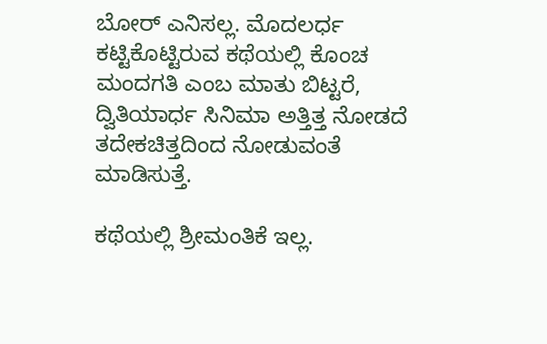ಬೋರ್ ಎನಿಸಲ್ಲ. ಮೊದಲರ್ಧ ಕಟ್ಟಿಕೊಟ್ಟಿರುವ ಕಥೆಯಲ್ಲಿ ಕೊಂಚ ಮಂದಗತಿ ಎಂಬ ಮಾತು ಬಿಟ್ಟರೆ, ದ್ವಿತಿಯಾರ್ಧ ಸಿನಿಮಾ ಅತ್ತಿತ್ತ ನೋಡದೆ ತದೇಕಚಿತ್ತದಿಂದ ನೋಡುವಂತೆ ಮಾಡಿಸುತ್ತೆ.

ಕಥೆಯಲ್ಲಿ ಶ್ರೀಮಂತಿಕೆ ಇಲ್ಲ.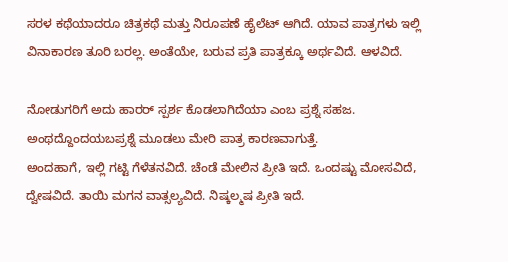ಸರಳ ಕಥೆಯಾದರೂ ಚಿತ್ರಕಥೆ ಮತ್ತು ನಿರೂಪಣೆ ಹೈಲೆಟ್ ಆಗಿದೆ. ಯಾವ ಪಾತ್ರಗಳು ಇಲ್ಲಿ ವಿನಾಕಾರಣ ತೂರಿ ಬರಲ್ಲ. ಅಂತೆಯೇ, ಬರುವ ಪ್ರತಿ ಪಾತ್ರಕ್ಕೂ ಅರ್ಥವಿದೆ. ಆಳವಿದೆ.

ನೋಡುಗರಿಗೆ ಅದು ಹಾರರ್ ಸ್ಪರ್ಶ ಕೊಡಲಾಗಿದೆಯಾ ಎಂಬ ಪ್ರಶ್ನೆ ಸಹಜ. ಅಂಥದ್ದೊಂದಯಬಪ್ರಶ್ನೆ ಮೂಡಲು ಮೇರಿ ಪಾತ್ರ ಕಾರಣವಾಗುತ್ತೆ.
ಅಂದಹಾಗೆ, ಇಲ್ಲಿ ಗಟ್ಟಿ ಗೆಳೆತನವಿದೆ. ಚೆಂಡೆ ಮೇಲಿನ ಪ್ರೀತಿ ಇದೆ. ಒಂದಷ್ಟು ಮೋಸವಿದೆ, ದ್ವೇಷವಿದೆ. ತಾಯಿ ಮಗನ ವಾತ್ಸಲ್ಯವಿದೆ. ನಿಷ್ಕಲ್ಮಷ ಪ್ರೀತಿ ಇದೆ.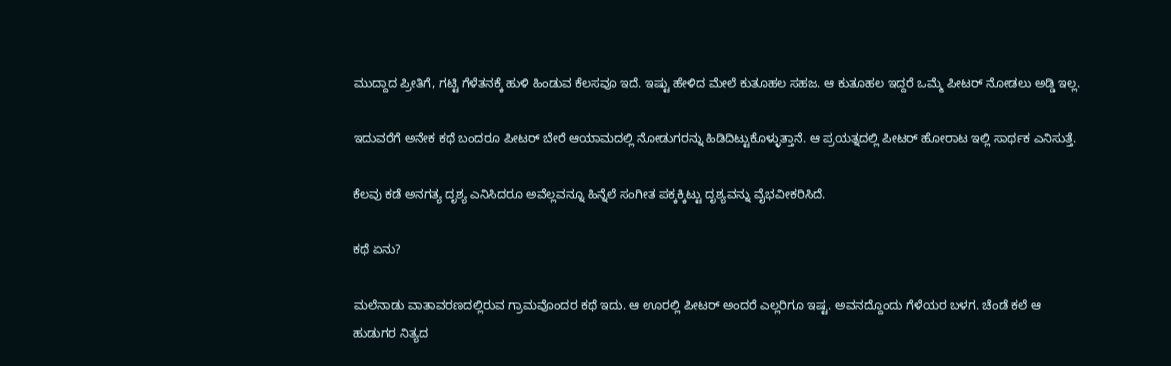ಮುದ್ದಾದ ಪ್ರೀತಿಗೆ, ಗಟ್ಟಿ ಗೆಳೆತನಕ್ಕೆ ಹುಳಿ ಹಿಂಡುವ ಕೆಲಸವೂ ಇದೆ. ಇಷ್ಟು ಹೇಳಿದ ಮೇಲೆ ಕುತೂಹಲ ಸಹಜ. ಆ ಕುತೂಹಲ ಇದ್ದರೆ ಒಮ್ಮೆ ಪೀಟರ್ ನೋಡಲು ಅಡ್ಡಿ ಇಲ್ಲ.

ಇದುವರೆಗೆ ಅನೇಕ ಕಥೆ ಬಂದರೂ ಪೀಟರ್ ಬೇರೆ ಆಯಾಮದಲ್ಲಿ ನೋಡುಗರನ್ನು ಹಿಡಿದಿಟ್ಟುಕೊಳ್ಳುತ್ತಾನೆ. ಆ ಪ್ರಯತ್ನದಲ್ಲಿ ಪೀಟರ್ ಹೋರಾಟ ಇಲ್ಲಿ ಸಾರ್ಥಕ ಎನಿಸುತ್ತೆ.

ಕೆಲವು ಕಡೆ ಅನಗತ್ಯ ದೃಶ್ಯ ಎನಿಸಿದರೂ ಅವೆಲ್ಲವನ್ನೂ ಹಿನ್ನೆಲೆ ಸಂಗೀತ ಪಕ್ಕಕ್ಕಿಟ್ಟು ದೃಶ್ಯವನ್ನು ವೈಭವೀಕರಿಸಿದೆ.

ಕಥೆ ಏನು?

ಮಲೆನಾಡು ವಾತಾವರಣದಲ್ಲಿರುವ ಗ್ರಾಮವೊಂದರ ಕಥೆ ಇದು. ಆ ಊರಲ್ಲಿ ಪೀಟರ್ ಅಂದರೆ ಎಲ್ಲರಿಗೂ ಇಷ್ಟ. ಅವನದ್ದೊಂದು ಗೆಳೆಯರ ಬಳಗ. ಚೆಂಡೆ ಕಲೆ ಆ ಹುಡುಗರ ನಿತ್ಯದ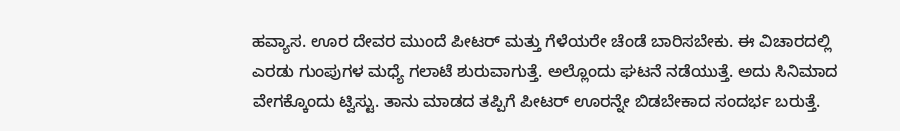ಹವ್ಯಾಸ. ಊರ ದೇವರ ಮುಂದೆ ಪೀಟರ್ ಮತ್ತು ಗೆಳೆಯರೇ ಚೆಂಡೆ ಬಾರಿಸಬೇಕು. ಈ ವಿಚಾರದಲ್ಲಿ ಎರಡು ಗುಂಪುಗಳ ಮಧ್ಯೆ ಗಲಾಟೆ ಶುರುವಾಗುತ್ತೆ. ಅಲ್ಲೊಂದು ಘಟನೆ ನಡೆಯುತ್ತೆ. ಅದು ಸಿನಿಮಾದ ವೇಗಕ್ಕೊಂದು ಟ್ವಿಸ್ಟು. ತಾನು ಮಾಡದ ತಪ್ಪಿಗೆ ಪೀಟರ್ ಊರನ್ನೇ ಬಿಡಬೇಕಾದ ಸಂದರ್ಭ ಬರುತ್ತೆ.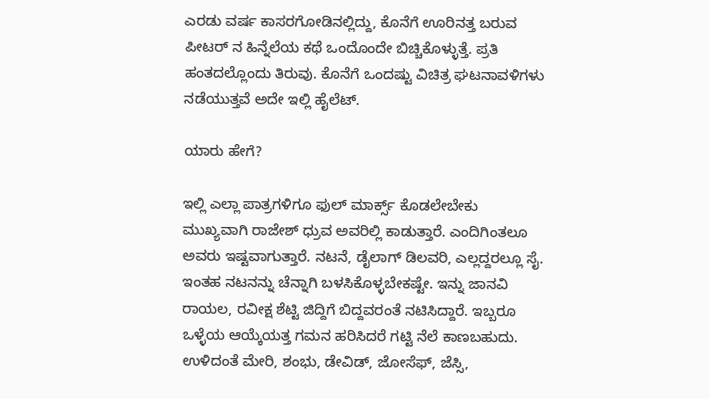ಎರಡು ವರ್ಷ ಕಾಸರಗೋಡಿನಲ್ಲಿದ್ದು, ಕೊನೆಗೆ ಊರಿನತ್ತ ಬರುವ ಪೀಟರ್ ನ ಹಿನ್ನೆಲೆಯ ಕಥೆ ಒಂದೊಂದೇ ಬಿಚ್ಚಿಕೊಳ್ಳುತ್ತೆ. ಪ್ರತಿ ಹಂತದಲ್ಲೊಂದು ತಿರುವು. ಕೊನೆಗೆ ಒಂದಷ್ಟು ವಿಚಿತ್ರ ಘಟನಾವಳಿಗಳು ನಡೆಯುತ್ತವೆ ಅದೇ ಇಲ್ಲಿ ಹೈಲೆಟ್.

ಯಾರು ಹೇಗೆ?

ಇಲ್ಲಿ ಎಲ್ಲಾ ಪಾತ್ರಗಳಿಗೂ ಫುಲ್ ಮಾರ್ಕ್ಸ್ ಕೊಡಲೇಬೇಕು ಮುಖ್ಯವಾಗಿ ರಾಜೇಶ್ ಧ್ರುವ ಅವರಿಲ್ಲಿ ಕಾಡುತ್ತಾರೆ. ಎಂದಿಗಿಂತಲೂ ಅವರು ಇಷ್ಟವಾಗುತ್ತಾರೆ. ನಟನೆ, ಡೈಲಾಗ್ ಡಿಲವರಿ, ಎಲ್ಲದ್ದರಲ್ಲೂ ಸೈ. ಇಂತಹ ನಟನನ್ನು ಚೆನ್ನಾಗಿ‌ ಬಳಸಿಕೊಳ್ಳಬೇಕಷ್ಟೇ. ಇನ್ನು ಜಾನವಿ ರಾಯಲ, ರವೀಕ್ಷ ಶೆಟ್ಟಿ ಜಿದ್ದಿಗೆ ಬಿದ್ದವರಂತೆ ನಟಿಸಿದ್ದಾರೆ. ಇಬ್ಬರೂ ಒಳ್ಳೆಯ ಆಯ್ಕೆಯತ್ತ ಗಮನ ಹರಿಸಿದರೆ ಗಟ್ಟಿ ನೆಲೆ ಕಾಣಬಹುದು.
ಉಳಿದಂತೆ ಮೇರಿ, ಶಂಭು, ಡೇವಿಡ್, ಜೋಸೆಫ್, ಜೆಸ್ಸಿ,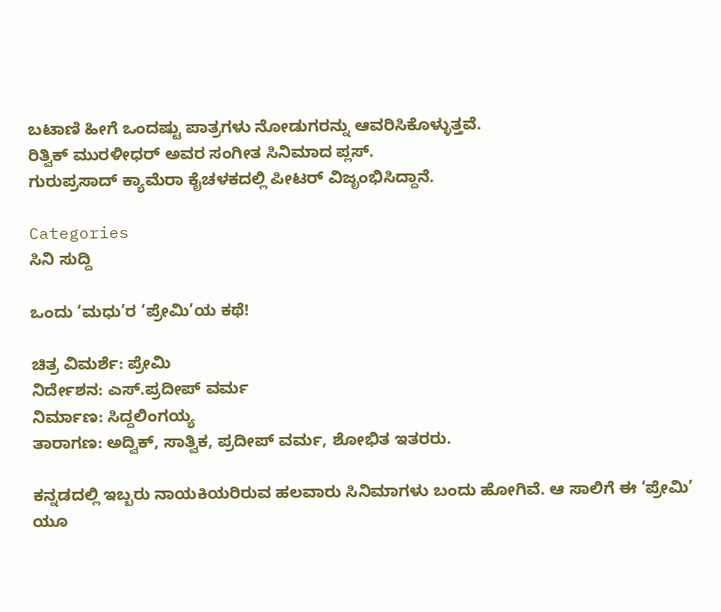ಬಟಾಣಿ ಹೀಗೆ ಒಂದಷ್ಟು ಪಾತ್ರಗಳು ನೋಡುಗರನ್ನು ಆವರಿಸಿಕೊಳ್ಳುತ್ತವೆ.
ರಿತ್ವಿಕ್ ಮುರಳೀಧರ್ ಅವರ ಸಂಗೀತ ಸಿನಿಮಾದ ಪ್ಲಸ್.
ಗುರುಪ್ರಸಾದ್ ಕ್ಯಾಮೆರಾ ಕೈಚಳಕದಲ್ಲಿ ಪೀಟರ್ ವಿಜೃಂಭಿಸಿದ್ದಾನೆ.

Categories
ಸಿನಿ ಸುದ್ದಿ

ಒಂದು ‘ಮಧು’ರ ‘ಪ್ರೇಮಿ’ಯ ಕಥೆ!

ಚಿತ್ರ ವಿಮರ್ಶೆ: ಪ್ರೇಮಿ
ನಿರ್ದೇಶನ: ಎಸ್.ಪ್ರದೀಪ್‌ ವರ್ಮ
ನಿರ್ಮಾಣ: ಸಿದ್ದಲಿಂಗಯ್ಯ
ತಾರಾಗಣ: ಅದ್ವಿಕ್, ಸಾತ್ವಿಕ, ಪ್ರದೀಪ್ ವರ್ಮ, ಶೋಭಿತ ಇತರರು.

ಕನ್ನಡದಲ್ಲಿ ಇಬ್ಬರು ನಾಯಕಿಯರಿರುವ ಹಲವಾರು ಸಿನಿಮಾಗಳು ಬಂದು ಹೋಗಿವೆ. ಆ‌ ಸಾಲಿಗೆ ಈ ‘ಪ್ರೇಮಿ’ ಯೂ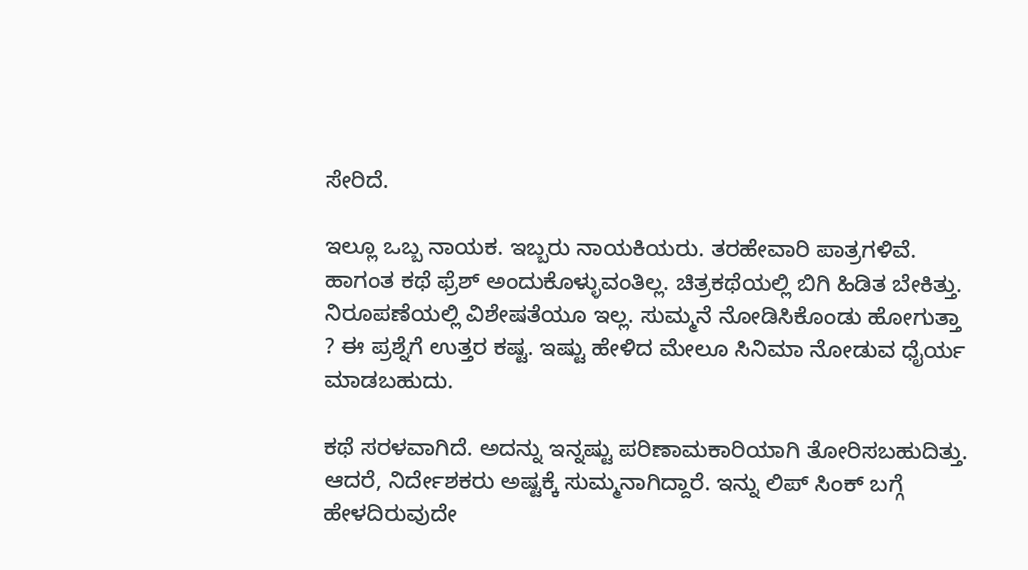ಸೇರಿದೆ.

ಇಲ್ಲೂ ಒಬ್ಬ ನಾಯಕ. ಇಬ್ಬರು ನಾಯಕಿಯರು. ತರಹೇವಾರಿ ಪಾತ್ರಗಳಿವೆ. ಹಾಗಂತ ಕಥೆ ಫ್ರೆಶ್ ಅಂದುಕೊಳ್ಳುವಂತಿಲ್ಲ. ಚಿತ್ರಕಥೆಯಲ್ಲಿ ಬಿಗಿ ಹಿಡಿತ ಬೇಕಿತ್ತು. ನಿರೂಪಣೆಯಲ್ಲಿ ವಿಶೇಷತೆಯೂ ಇಲ್ಲ. ಸುಮ್ಮನೆ ನೋಡಿಸಿಕೊಂಡು ಹೋಗುತ್ತಾ ? ಈ ಪ್ರಶ್ನೆಗೆ ಉತ್ತರ ಕಷ್ಟ. ಇಷ್ಟು ಹೇಳಿದ ಮೇಲೂ ಸಿನಿಮಾ ನೋಡುವ ಧೈರ್ಯ ಮಾಡಬಹುದು.

ಕಥೆ ಸರಳವಾಗಿದೆ. ಅದನ್ನು ಇನ್ನಷ್ಟು ಪರಿಣಾಮಕಾರಿಯಾಗಿ ತೋರಿಸಬಹುದಿತ್ತು. ಆದರೆ, ನಿರ್ದೇಶಕರು ಅಷ್ಟಕ್ಕೆ‌ ಸುಮ್ಮನಾಗಿದ್ದಾರೆ. ಇನ್ನು ಲಿಪ್ ಸಿಂಕ್ ಬಗ್ಗೆ ಹೇಳದಿರುವುದೇ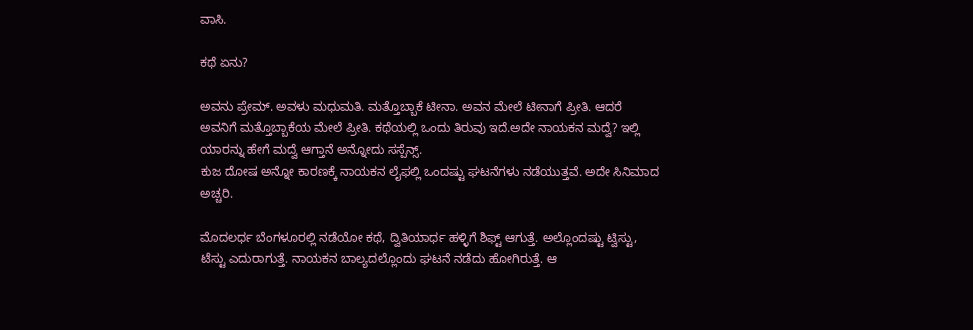ವಾಸಿ.

ಕಥೆ ಏನು?

ಅವನು ಪ್ರೇಮ್. ಅವಳು ಮಧುಮತಿ. ಮತ್ತೊಬ್ಬಾಕೆ ಟೀನಾ. ಅವನ ಮೇಲೆ ಟೀನಾಗೆ ಪ್ರೀತಿ. ಆದರೆ ಅವನಿಗೆ ಮತ್ತೊಬ್ಬಾಕೆಯ ಮೇಲೆ ಪ್ರೀತಿ. ಕಥೆಯಲ್ಲಿ ಒಂದು ತಿರುವು ಇದೆ.ಅದೇ ನಾಯಕನ‌ ಮದ್ವೆ? ಇಲ್ಲಿ ಯಾರನ್ನು ಹೇಗೆ ಮದ್ವೆ ಆಗ್ತಾನೆ‌ ಅನ್ನೋದು ಸಸ್ಪೆನ್ಸ್.
ಕುಜ ದೋಷ ಅನ್ನೋ ಕಾರಣಕ್ಕೆ ನಾಯಕನ‌ ಲೈಫಲ್ಲಿ ಒಂದಷ್ಟು ಘಟನೆಗಳು ನಡೆಯುತ್ತವೆ. ಅದೇ ಸಿನಿಮಾದ ಅಚ್ಚರಿ.

ಮೊದಲರ್ಧ ಬೆಂಗಳೂರಲ್ಲಿ‌ ನಡೆಯೋ ಕಥೆ, ದ್ವಿತಿಯಾರ್ಧ ಹಳ್ಳಿಗೆ ಶಿಫ್ಟ್ ಆಗುತ್ತೆ. ಅಲ್ಲೊಂದಷ್ಟು ಟ್ವಿಸ್ಟು, ಟೆಸ್ಟು ಎದುರಾಗುತ್ತೆ. ನಾಯಕನ ಬಾಲ್ಯದಲ್ಲೊಂದು ಘಟನೆ ನಡೆದು ಹೋಗಿರುತ್ತೆ. ಆ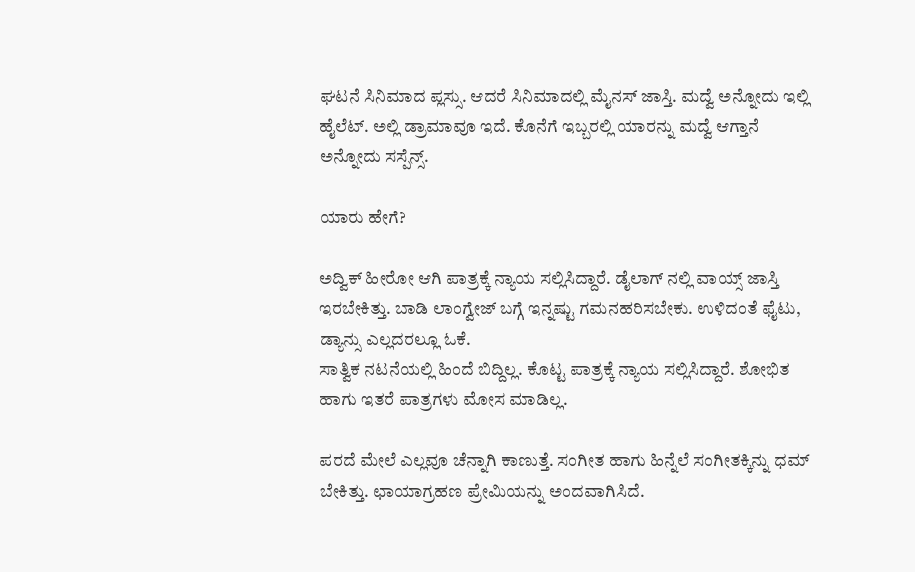ಘಟನೆ‌ ಸಿನಿಮಾದ ಪ್ಲಸ್ಸು. ಆದರೆ ಸಿನಿಮಾದಲ್ಲಿ ಮೈನಸ್ ಜಾಸ್ತಿ. ಮದ್ವೆ ಅನ್ನೋದು ಇಲ್ಲಿ ಹೈಲೆಟ್. ಅಲ್ಲಿ ಡ್ರಾಮಾವೂ ಇದೆ. ಕೊನೆಗೆ ಇಬ್ಬರಲ್ಲಿ ಯಾರನ್ನು ಮದ್ವೆ ಆಗ್ತಾನೆ ಅನ್ನೋದು ಸಸ್ಪೆನ್ಸ್.

ಯಾರು ಹೇಗೆ?

ಅದ್ವಿಕ್ ಹೀರೋ ಆಗಿ ಪಾತ್ರಕ್ಕೆ ನ್ಯಾಯ ಸಲ್ಲಿಸಿದ್ದಾರೆ. ಡೈಲಾಗ್ ನಲ್ಲಿ ವಾಯ್ಸ್ ಜಾಸ್ತಿ ಇರಬೇಕಿತ್ತು. ಬಾಡಿ ಲಾಂಗ್ವೇಜ್ ಬಗ್ಗೆ ಇನ್ನಷ್ಟು ಗಮನಹರಿಸಬೇಕು. ಉಳಿದಂತೆ ಫೈಟು, ಡ್ಯಾನ್ಸು ಎಲ್ಲದರಲ್ಲೂ ಓಕೆ.
ಸಾತ್ವಿಕ ನಟನೆಯಲ್ಲಿ ಹಿಂದೆ ಬಿದ್ದಿಲ್ಲ. ಕೊಟ್ಟ ಪಾತ್ರಕ್ಕೆ ನ್ಯಾಯ ಸಲ್ಲಿಸಿದ್ದಾರೆ. ಶೋಭಿತ ಹಾಗು ಇತರೆ ಪಾತ್ರಗಳು ಮೋಸ‌ ಮಾಡಿಲ್ಲ.

ಪರದೆ‌ ಮೇಲೆ ಎಲ್ಲವೂ ಚೆನ್ನಾಗಿ ಕಾಣುತ್ತೆ. ಸಂಗೀತ ಹಾಗು ಹಿನ್ನೆಲೆ ಸಂಗೀತಕ್ಕಿನ್ನು ಧಮ್ ಬೇಕಿತ್ತು. ಛಾಯಾಗ್ರಹಣ ಪ್ರೇಮಿಯನ್ನು ಅಂದವಾಗಿಸಿದೆ.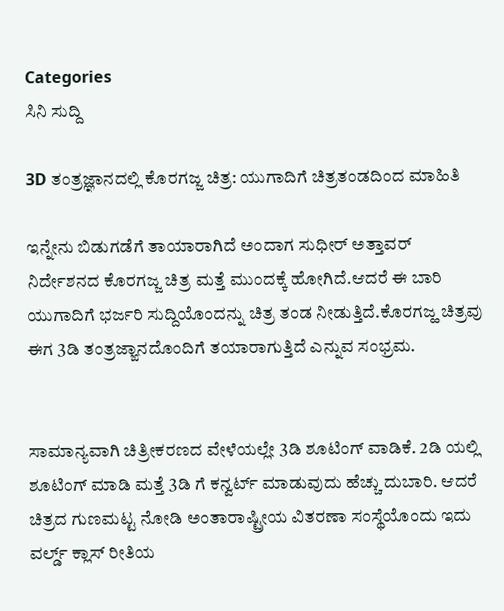Categories
ಸಿನಿ ಸುದ್ದಿ

3D ತಂತ್ರಜ್ಞಾನದಲ್ಲಿ ಕೊರಗಜ್ಜ ಚಿತ್ರ: ಯುಗಾದಿಗೆ ಚಿತ್ರತಂಡದಿಂದ ಮಾಹಿತಿ

ಇನ್ನೇನು ಬಿಡುಗಡೆಗೆ ತಾಯಾರಾಗಿದೆ ಅಂದಾಗ ಸುಧೀರ್ ಅತ್ತಾವರ್ ನಿರ್ದೇಶನದ ಕೊರಗಜ್ಜ ಚಿತ್ರ ಮತ್ತೆ ಮುಂದಕ್ಕೆ ಹೋಗಿದೆ.ಆದರೆ ಈ ಬಾರಿ ಯುಗಾದಿಗೆ ಭರ್ಜರಿ ಸುದ್ದಿಯೊಂದನ್ನು ಚಿತ್ರ ತಂಡ ನೀಡುತ್ತಿದೆ.ಕೊರಗಜ್ಹ ಚಿತ್ರವು ಈಗ 3ಡಿ ತಂತ್ರಜ್ಙಾನದೊಂದಿಗೆ ತಯಾರಾಗುತ್ತಿದೆ ಎನ್ನುವ ಸಂಭ್ರಮ.


ಸಾಮಾನ್ಯವಾಗಿ ಚಿತ್ರೀಕರಣದ ವೇಳೆಯಲ್ಲೇ 3ಡಿ ಶೂಟಿಂಗ್ ವಾಡಿಕೆ. 2ಡಿ ಯಲ್ಲಿ ಶೂಟಿಂಗ್ ಮಾಡಿ ಮತ್ತೆ 3ಡಿ ಗೆ ಕನ್ವರ್ಟ್ ಮಾಡುವುದು ಹೆಚ್ಚು ದುಬಾರಿ. ಆದರೆ ಚಿತ್ರದ ಗುಣಮಟ್ಟ ನೋಡಿ ಅಂತಾರಾಷ್ಟ್ರೀಯ ವಿತರಣಾ ಸಂಸ್ಥೆಯೊಂದು ಇದು ವರ್ಲ್ಡ್ ಕ್ಲಾಸ್ ರೀತಿಯ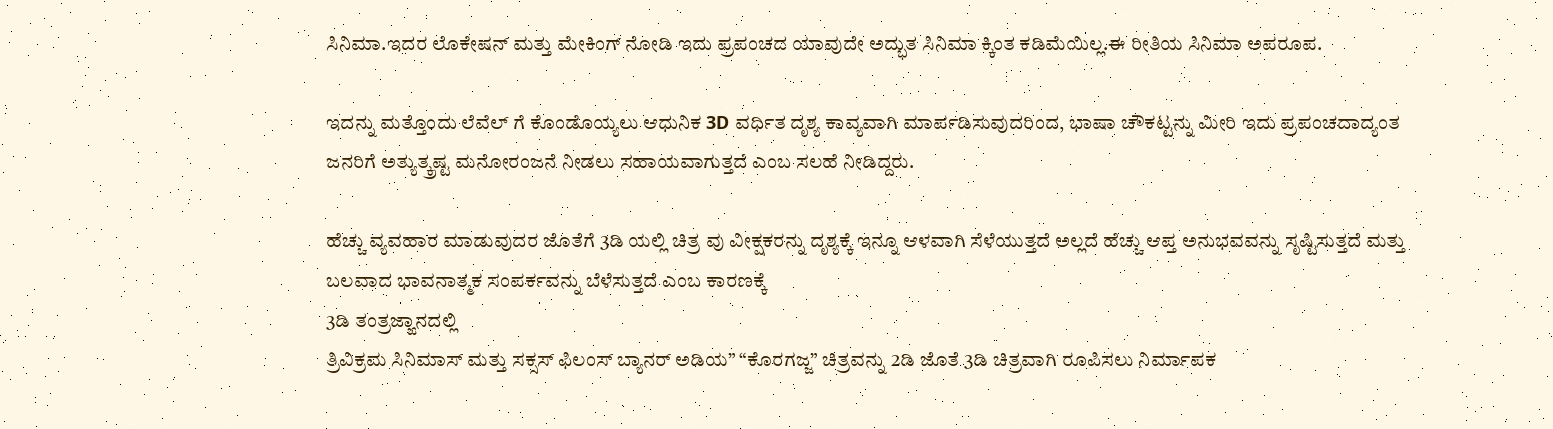ಸಿನಿಮಾ.ಇದರ ಲೊಕೇಷನ್ ಮತ್ತು ಮೇಕಿಂಗ್ ನೋಡಿ ಇದು ಪ್ರಪಂಚದ ಯಾವುದೇ ಅದ್ಭುತ ಸಿನಿಮಾ ಕ್ಕಿಂತ ಕಡಿಮೆಯಿಲ್ಲ.ಈ ರೀತಿಯ ಸಿನಿಮಾ ಅಪರೂಪ.

ಇದನ್ನು‌ ಮತ್ತೊಂದು ಲೆವೆಲ್ ಗೆ ಕೊಂಡೊಯ್ಯಲು ಆಧುನಿಕ 3D ವರ್ಧಿತ ದೃಶ್ಯ ಕಾವ್ಯವಾಗಿ ಮಾರ್ಪಡಿಸುವುದರಿಂದ, ಭಾಷಾ ಚೌಕಟ್ಟನ್ನು ಮೀರಿ ಇದು ಪ್ರಪಂಚದಾದ್ಯಂತ ಜನರಿಗೆ ಅತ್ಯುತ್ಕ್ರಷ್ಟ ಮನೋರಂಜನೆ ನೀಡಲು ಸಹಾಯವಾಗುತ್ತದೆ ಎಂಬ ಸಲಹೆ ನೀಡಿದ್ದರು.

ಹೆಚ್ಚು ವ್ಯವಹಾರ ಮಾಡುವುದರ ಜೊತೆಗೆ 3ಡಿ ಯಲ್ಲಿ ಚಿತ್ರ ವು ವೀಕ್ಷಕರನ್ನು ದೃಶ್ಯಕ್ಕೆ ಇನ್ನೂ ಆಳವಾಗಿ ಸೆಳೆಯುತ್ತದೆ ಅಲ್ಲದೆ ಹೆಚ್ಚು ಆಪ್ತ ಅನುಭವವನ್ನು ಸೃಷ್ಟಿಸುತ್ತದೆ ಮತ್ತು ಬಲವಾದ ಭಾವನಾತ್ಮಕ ಸಂಪರ್ಕವನ್ನು ಬೆಳೆಸುತ್ತದೆ ಎಂಬ ಕಾರಣಕ್ಕೆ
3ಡಿ ತಂತ್ರಜ್ಙಾನದಲ್ಲಿ
ತ್ರಿವಿಕ್ರಮ ಸಿನಿಮಾಸ್ ಮತ್ತು ಸಕ್ಸಸ್ ಫಿಲಂಸ್ ಬ್ಯಾನರ್ ಅಡಿಯ” “ಕೊರಗಜ್ಜ” ಚಿತ್ರವನ್ನು 2ಡಿ ಜೊತೆ 3ಡಿ ಚಿತ್ರವಾಗಿ ರೂಪಿಸಲು ನಿರ್ಮಾಪಕ‌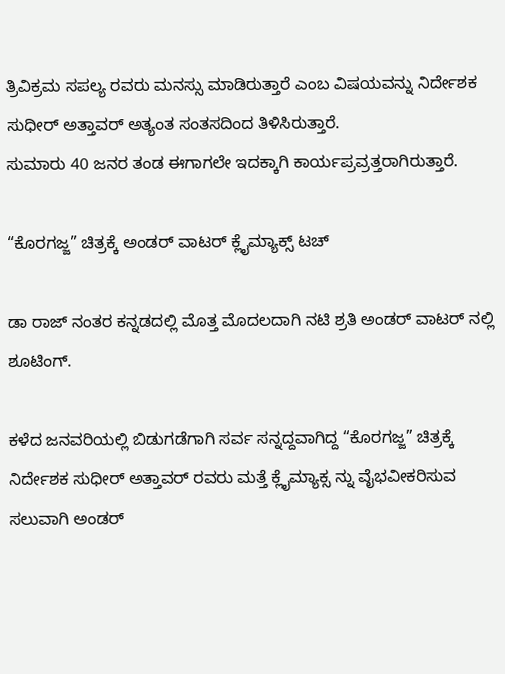ತ್ರಿವಿಕ್ರಮ ಸಪಲ್ಯ ರವರು ಮನಸ್ಸು ಮಾಡಿರುತ್ತಾರೆ ಎಂಬ ವಿಷಯವನ್ನು ನಿರ್ದೇಶಕ ಸುಧೀರ್ ಅತ್ತಾವರ್ ಅತ್ಯಂತ ಸಂತಸದಿಂದ ತಿಳಿಸಿರುತ್ತಾರೆ.
ಸುಮಾರು 40 ಜನರ ತಂಡ ಈಗಾಗಲೇ ಇದಕ್ಕಾಗಿ ಕಾರ್ಯಪ್ರವ್ರತ್ತರಾಗಿರುತ್ತಾರೆ.

“ಕೊರಗಜ್ಜ” ಚಿತ್ರಕ್ಕೆ ಅಂಡರ್ ವಾಟರ್ ಕ್ಲೈಮ್ಯಾಕ್ಸ್ ಟಚ್

ಡಾ ರಾಜ್ ನಂತರ ಕನ್ನಡದಲ್ಲಿ ಮೊತ್ತ ಮೊದಲದಾಗಿ ನಟಿ ಶ್ರತಿ ಅಂಡರ್ ವಾಟರ್ ನಲ್ಲಿ ಶೂಟಿಂಗ್.

ಕಳೆದ ಜನವರಿಯಲ್ಲಿ ಬಿಡುಗಡೆಗಾಗಿ ಸರ್ವ ಸನ್ನದ್ದವಾಗಿದ್ದ “ಕೊರಗಜ್ಜ” ಚಿತ್ರಕ್ಕೆ ನಿರ್ದೇಶಕ ಸುಧೀರ್ ಅತ್ತಾವರ್ ರವರು ಮತ್ತೆ ಕ್ಲೈಮ್ಯಾಕ್ಸ ನ್ನು ವೈಭವೀಕರಿಸುವ ಸಲುವಾಗಿ ಅಂಡರ್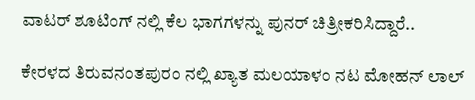ವಾಟರ್ ಶೂಟಿಂಗ್ ನಲ್ಲಿ ಕೆಲ ಭಾಗಗಳನ್ನು ಪುನರ್ ಚಿತ್ರೀಕರಿಸಿದ್ದಾರೆ..

ಕೇರಳದ ತಿರುವನಂತಪುರಂ ನಲ್ಲಿ ಖ್ಯಾತ ಮಲಯಾಳಂ ನಟ ಮೋಹನ್ ಲಾಲ್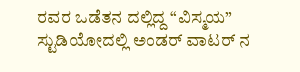ರವರ ಒಡೆತನ ದಲ್ಲಿದ್ದ “ವಿಸ್ಮಯ” ಸ್ಟುಡಿಯೋದಲ್ಲಿ ಅಂಡರ್ ವಾಟರ್ ನ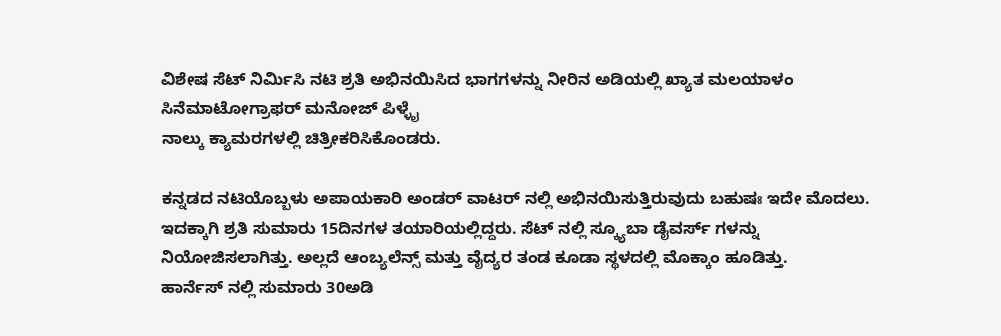ವಿಶೇಷ ಸೆಟ್ ನಿರ್ಮಿಸಿ ನಟಿ ಶ್ರತಿ ಅಭಿನಯಿಸಿದ ಭಾಗಗಳನ್ನು ನೀರಿನ ಅಡಿಯಲ್ಲಿ ಖ್ಯಾತ ಮಲಯಾಳಂ ಸಿನೆಮಾಟೋಗ್ರಾಫರ್ ಮನೋಜ್ ಪಿಳ್ಳೈ
ನಾಲ್ಕು ಕ್ಯಾಮರಗಳಲ್ಲಿ ಚಿತ್ರೀಕರಿಸಿಕೊಂಡರು.

ಕನ್ನಡದ ನಟಿಯೊಬ್ಬಳು ಅಪಾಯಕಾರಿ ಅಂಡರ್ ವಾಟರ್ ನಲ್ಲಿ ಅಭಿನಯಿಸುತ್ತಿರುವುದು ಬಹುಷಃ ಇದೇ ಮೊದಲು. ಇದಕ್ಕಾಗಿ ಶ್ರತಿ ಸುಮಾರು 15ದಿನಗಳ ತಯಾರಿಯಲ್ಲಿದ್ದರು. ಸೆಟ್ ನಲ್ಲಿ ಸ್ಕ್ಯೂಬಾ ಡೈವರ್ಸ್ ಗಳನ್ನು ನಿಯೋಜಿಸಲಾಗಿತ್ತು. ಅಲ್ಲದೆ ಆಂಬ್ಯಲೆನ್ಸ್ ಮತ್ತು ವೈದ್ಯರ ತಂಡ ಕೂಡಾ ಸ್ಥಳದಲ್ಲಿ ಮೊಕ್ಕಾಂ ಹೂಡಿತ್ತು.
ಹಾರ್ನೆಸ್ ನಲ್ಲಿ ಸುಮಾರು 30ಅಡಿ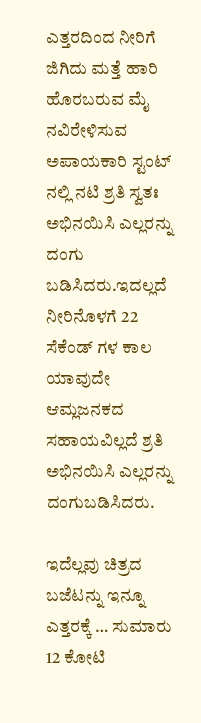ಎತ್ತರದಿಂದ ನೀರಿಗೆ ಜಿಗಿದು ಮತ್ತೆ ಹಾರಿ ಹೊರಬರುವ ಮೈ ನವಿರೇಳಿಸುವ ಅಪಾಯಕಾರಿ ಸ್ಟಂಟ್ ನಲ್ಲಿ ನಟಿ ಶ್ರತಿ ಸ್ವತಃ ಅಭಿನಯಿಸಿ ಎಲ್ಲರನ್ನು ದಂಗು ಬಡಿಸಿದರು.ಇದಲ್ಲದೆ ನೀರಿನೊಳಗೆ 22 ಸೆಕೆಂಡ್ ಗಳ ಕಾಲ ಯಾವುದೇ ಆಮ್ಲಜನಕದ ಸಹಾಯವಿಲ್ಲದೆ ಶ್ರತಿ ಅಭಿನಯಿಸಿ ಎಲ್ಲರನ್ನು ದಂಗುಬಡಿಸಿದರು.

ಇದೆಲ್ಲವು ಚಿತ್ರದ ಬಜೆಟನ್ನು ಇನ್ನೂ ಎತ್ತರಕ್ಕೆ … ಸುಮಾರು 12 ಕೋಟಿ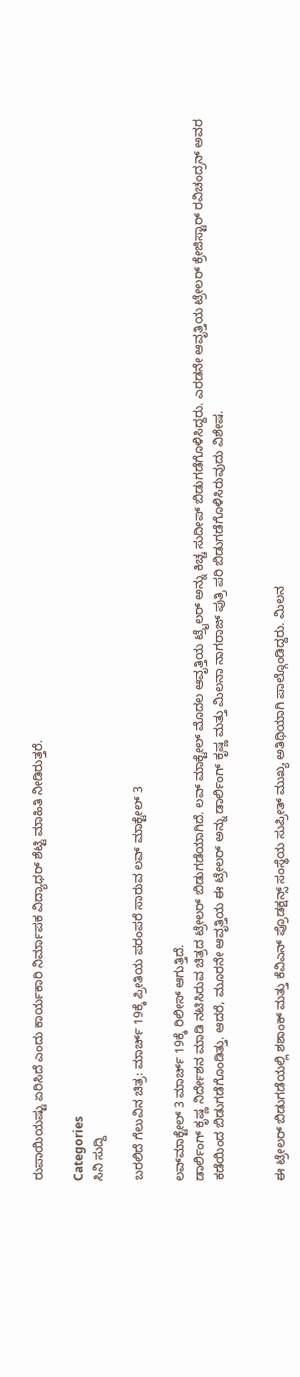ರುಪಾಯಿಯಷ್ಟು ಏರಿಸಿದೆ ಎಂದು ಕಾರ್ಯಕಾರಿ ನಿರ್ಮಾಪಕ ವಿದ್ಯಾಧರ್ ಶೆಟ್ಟಿ ಮಾಹಿತಿ ನೀಡಿರುತ್ತರೆ.

Categories
ಸಿನಿ ಸುದ್ದಿ

ಬರಲಿದೆ ಗೆಲುವಿನ ಚಿತ್ರ: ಮಾರ್ಚ್ 19ಕ್ಕೆ ಪ್ರೀತಿಯ ಪರಂಪರೆ ಸಾರುವ ಲವ್ ಮಾಕ್ಟೇಲ್ 3

ಲವ್‌ಮಾಕ್ಟೇಲ್ 3 ಮಾರ್ಚ್ 19ಕ್ಕೆ ರಿಲೀಸ್ ಆಗುತ್ತಿದೆ.
ಡಾರ್ಲಿಂಗ್ ಕೃಷ್ಣ ನಿರ್ದೇಶನ ಮಾಡಿ ನಟಿಸಿರುವ ಚಿತ್ರದ ಟ್ರೇಲರ್ ಬಿಡುಗಡೆಯಾಗಿದೆ. ಲವ್ ಮಾಕ್ಟೇಲ್ ಮೊದಲ ಆವೃತ್ತಿಯ ಟ್ರೈಲರ್ ಅನ್ನು ಕಿಚ್ಚ ಸುದೀಪ್ ಬಿಡುಗಡೆಗೊಳಿಸಿದ್ದರು. ಎರಡನೇ ಆವೃತ್ತಿಯ ಟ್ರೇಲರ್ ಕ್ರೇಜಿಸ್ಟಾರ್ ರವಿಚಂದ್ರನ್ ಅವರ ಕಡೆಯಿಂದ ಬಿಡುಗಡೆಗೊಂಡಿತ್ತು. ಆದರೆ, ಮೂರನೇ ಆವೃತ್ತಿಯ ಈ ಟ್ರೇಲರ್ ಅನ್ನು ಡಾರ್ಲಿಂಗ್ ಕೃಷ್ಣ ಮತ್ತು ಮಿಲನಾ ನಾಗರಾಜ್ ಪುತ್ರಿ ಪರಿ ಬಿಡುಗಡೆಗೊಳಿಸಿರುವುದು ವಿಶೇಷ.


ಈ ಟ್ರೇಲರ್ ಬಿಡುಗಡೆಯಲ್ಲಿ ಶಶಾಂಕ್ ಮತ್ತು ಕೆವಿಎನ್ ಪ್ರೊಡಕ್ಷನ್ಸ್ ಸಂಸ್ಥೆಯ ಸುಪ್ರೀತ್ ಮುಖ್ಯ ಅತಿಥಿಯಾಗಿ ಪಾಲ್ಗೊಂಡಿದ್ದರು. ಮಿಲನ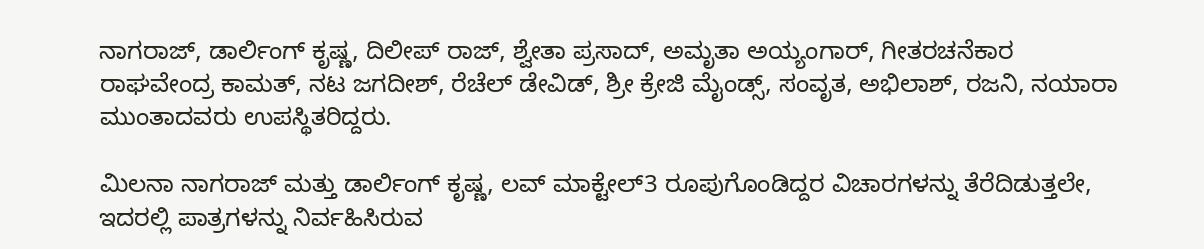ನಾಗರಾಜ್, ಡಾರ್ಲಿಂಗ್ ಕೃಷ್ಣ, ದಿಲೀಪ್ ರಾಜ್, ಶ್ವೇತಾ ಪ್ರಸಾದ್, ಅಮೃತಾ ಅಯ್ಯಂಗಾರ್, ಗೀತರಚನೆಕಾರ ರಾಘವೇಂದ್ರ ಕಾಮತ್, ನಟ ಜಗದೀಶ್, ರೆಚೆಲ್ ಡೇವಿಡ್, ಶ್ರೀ ಕ್ರೇಜಿ ಮೈಂಡ್ಸ್, ಸಂವೃತ, ಅಭಿಲಾಶ್, ರಜನಿ, ನಯಾರಾ ಮುಂತಾದವರು ಉಪಸ್ಥಿತರಿದ್ದರು.

ಮಿಲನಾ ನಾಗರಾಜ್ ಮತ್ತು ಡಾರ್ಲಿಂಗ್ ಕೃಷ್ಣ, ಲವ್ ಮಾಕ್ಟೇಲ್3 ರೂಪುಗೊಂಡಿದ್ದರ ವಿಚಾರಗಳನ್ನು ತೆರೆದಿಡುತ್ತಲೇ, ಇದರಲ್ಲಿ ಪಾತ್ರಗಳನ್ನು ನಿರ್ವಹಿಸಿರುವ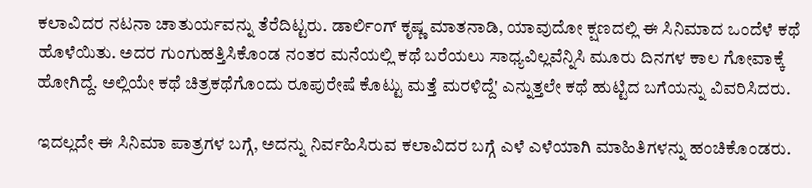ಕಲಾವಿದರ ನಟನಾ ಚಾತುರ್ಯವನ್ನು ತೆರೆದಿಟ್ಟರು. ಡಾರ್ಲಿಂಗ್ ಕೃಷ್ಣ ಮಾತನಾಡಿ, ಯಾವುದೋ ಕ್ಷಣದಲ್ಲಿ ಈ ಸಿನಿಮಾದ ಒಂದೆಳೆ ಕಥೆ ಹೊಳೆಯಿತು. ಅದರ ಗುಂಗುಹತ್ತಿಸಿಕೊಂಡ ನಂತರ ಮನೆಯಲ್ಲಿ ಕಥೆ ಬರೆಯಲು ಸಾಧ್ಯವಿಲ್ಲವೆನ್ನಿಸಿ ಮೂರು ದಿನಗಳ ಕಾಲ ಗೋವಾಕ್ಕೆ ಹೋಗಿದ್ದೆ. ಅಲ್ಲಿಯೇ ಕಥೆ ಚಿತ್ರಕಥೆಗೊಂದು ರೂಪುರೇಷೆ ಕೊಟ್ಟು ಮತ್ತೆ ಮರಳಿದ್ದೆ' ಎನ್ನುತ್ತಲೇ ಕಥೆ ಹುಟ್ಟಿದ ಬಗೆಯನ್ನು ವಿವರಿಸಿದರು.

ಇದಲ್ಲದೇ ಈ ಸಿನಿಮಾ ಪಾತ್ರಗಳ ಬಗ್ಗೆ, ಅದನ್ನು ನಿರ್ವಹಿಸಿರುವ ಕಲಾವಿದರ ಬಗ್ಗೆ ಎಳೆ ಎಳೆಯಾಗಿ ಮಾಹಿತಿಗಳನ್ನು ಹಂಚಿಕೊಂಡರು.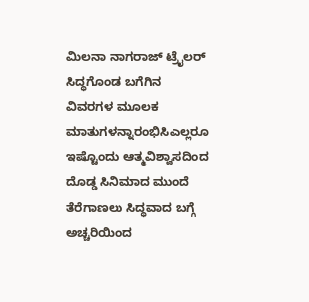ಮಿಲನಾ ನಾಗರಾಜ್ ಟ್ರೈಲರ್ ಸಿದ್ಧಗೊಂಡ ಬಗೆಗಿನ ವಿವರಗಳ ಮೂಲಕ ಮಾತುಗಳನ್ನಾರಂಭಿಸಿಎಲ್ಲರೂ ಇಷ್ಟೊಂದು ಆತ್ಮವಿಶ್ವಾಸದಿಂದ ದೊಡ್ಡ ಸಿನಿಮಾದ ಮುಂದೆ ತೆರೆಗಾಣಲು ಸಿದ್ಧವಾದ ಬಗ್ಗೆ ಅಚ್ಚರಿಯಿಂದ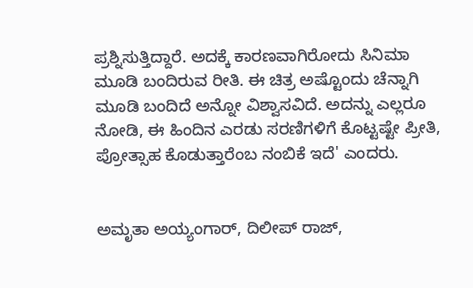ಪ್ರಶ್ನಿಸುತ್ತಿದ್ದಾರೆ. ಅದಕ್ಕೆ ಕಾರಣವಾಗಿರೋದು ಸಿನಿಮಾ ಮೂಡಿ ಬಂದಿರುವ ರೀತಿ. ಈ ಚಿತ್ರ ಅಷ್ಟೊಂದು ಚೆನ್ನಾಗಿ ಮೂಡಿ ಬಂದಿದೆ ಅನ್ನೋ ವಿಶ್ವಾಸವಿದೆ. ಅದನ್ನು ಎಲ್ಲರೂ ನೋಡಿ, ಈ ಹಿಂದಿನ ಎರಡು ಸರಣಿಗಳಿಗೆ ಕೊಟ್ಟಷ್ಟೇ ಪ್ರೀತಿ, ಪ್ರೋತ್ಸಾಹ ಕೊಡುತ್ತಾರೆಂಬ ನಂಬಿಕೆ ಇದೆ' ಎಂದರು.


ಅಮೃತಾ ಅಯ್ಯಂಗಾರ್, ದಿಲೀಪ್ ರಾಜ್,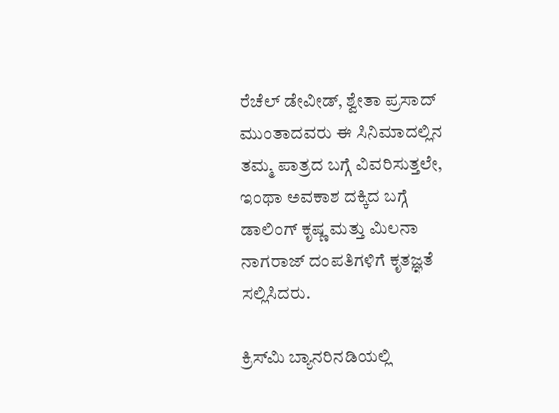ರೆಚೆಲ್ ಡೇವೀಡ್, ಶ್ವೇತಾ ಪ್ರಸಾದ್ ಮುಂತಾದವರು ಈ ಸಿನಿಮಾದಲ್ಲಿನ ತಮ್ಮ ಪಾತ್ರದ ಬಗ್ಗೆ ವಿವರಿಸುತ್ತಲೇ, ಇಂಥಾ ಅವಕಾಶ ದಕ್ಕಿದ ಬಗ್ಗೆ ಡಾಲಿಂಗ್ ಕೃಷ್ಣ ಮತ್ತು ಮಿಲನಾ ನಾಗರಾಜ್ ದಂಪತಿಗಳಿಗೆ ಕೃತಜ್ಞತೆ ಸಲ್ಲಿಸಿದರು.

ಕ್ರಿಸ್‌ಮಿ ಬ್ಯಾನರಿನಡಿಯಲ್ಲಿ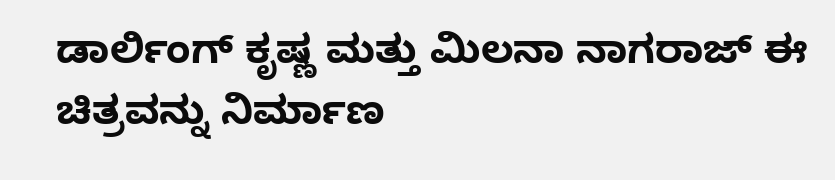ಡಾರ್ಲಿಂಗ್ ಕೃಷ್ಣ ಮತ್ತು ಮಿಲನಾ ನಾಗರಾಜ್ ಈ ಚಿತ್ರವನ್ನು ನಿರ್ಮಾಣ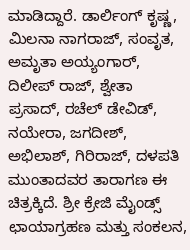ಮಾಡಿದ್ದಾರೆ. ಡಾರ್ಲಿಂಗ್ ಕೃಷ್ಣ, ಮಿಲನಾ ನಾಗರಾಜ್, ಸಂವೃತ, ಅಮೃತಾ ಅಯ್ಯಂಗಾರ್, ದಿಲೀಪ್ ರಾಜ್, ಶ್ವೇತಾ ಪ್ರಸಾದ್, ರಚೆಲ್ ಡೇವಿಡ್, ನಯೇರಾ, ಜಗದೀಶ್, ಅಭಿಲಾಶ್, ಗಿರಿರಾಜ್, ದಳಪತಿ ಮುಂತಾದವರ ತಾರಾಗಣ ಈ ಚಿತ್ರಕ್ಕಿದೆ. ಶ್ರೀ ಕ್ರೇಜಿ ಮೈಂಡ್ಸ್ ಛಾಯಾಗ್ರಹಣ ಮತ್ತು ಸಂಕಲನ,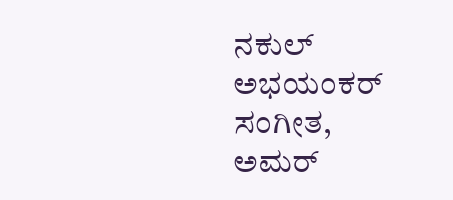ನಕುಲ್ ಅಭಯಂಕರ್ ಸಂಗೀತ, ಅಮರ್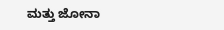ಮತ್ತು ಜೋನಾ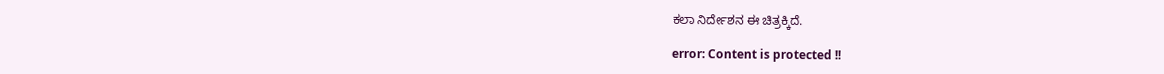ಕಲಾ ನಿರ್ದೇಶನ ಈ ಚಿತ್ರಕ್ಕಿದೆ.

error: Content is protected !!